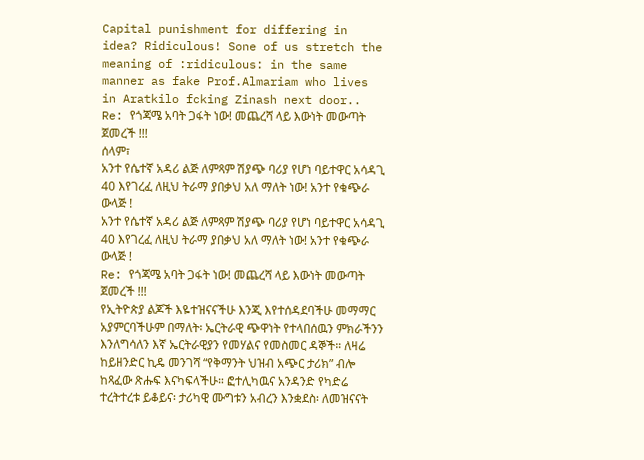Capital punishment for differing in idea? Ridiculous! Sone of us stretch the meaning of :ridiculous: in the same manner as fake Prof.Almariam who lives in Aratkilo fcking Zinash next door..
Re: የጎጃሜ አባት ጋፋት ነው! መጨረሻ ላይ እውነት መውጣት ጀመረች !!!
ሰላም፣
አንተ የሴተኛ አዳሪ ልጅ ለምጻም ሽያጭ ባሪያ የሆነ ባይተዋር አሳዳጊ 40 እየገረፈ ለዚህ ትራማ ያበቃህ አለ ማለት ነው! አንተ የቁጭራ ውላጅ !
አንተ የሴተኛ አዳሪ ልጅ ለምጻም ሽያጭ ባሪያ የሆነ ባይተዋር አሳዳጊ 40 እየገረፈ ለዚህ ትራማ ያበቃህ አለ ማለት ነው! አንተ የቁጭራ ውላጅ !
Re: የጎጃሜ አባት ጋፋት ነው! መጨረሻ ላይ እውነት መውጣት ጀመረች !!!
የኢትዮጵያ ልጆች እዬተዝናናችሁ እንጂ እየተሰዳደባችሁ መማማር አያምርባችሁም በማለት፡ ኤርትራዊ ጭዋነት የተላበሰዉን ምክራችንን እንለግሳለን እኛ ኤርትራዊያን የመሃልና የመስመር ዳኞች። ለዛሬ ከይዘንድር ኪዴ መንገሻ “የቅማንት ህዝብ አጭር ታሪክ” ብሎ ከጻፈው ጽሑፍ እናካፍላችሁ። ፎተሊካዉና አንዳንድ የካድሬ ተረትተረቱ ይቆይና፡ ታሪካዊ ሙግቱን አብረን እንቋደስ፡ ለመዝናናት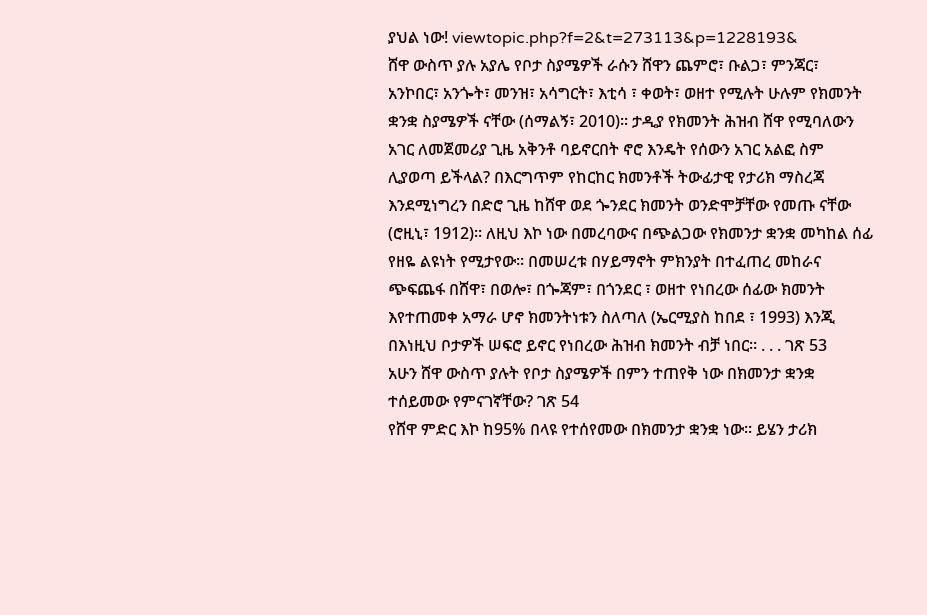ያህል ነው! viewtopic.php?f=2&t=273113&p=1228193&
ሸዋ ውስጥ ያሉ አያሌ የቦታ ስያሜዎች ራሱን ሸዋን ጨምሮ፣ ቡልጋ፣ ምንጃር፣ አንኮበር፣ አንጐት፣ መንዝ፣ አሳግርት፣ እቲሳ ፣ ቀወት፣ ወዘተ የሚሉት ሁሉም የክመንት ቋንቋ ስያሜዎች ናቸው (ሰማልኝ፣ 2010)። ታዲያ የክመንት ሕዝብ ሸዋ የሚባለውን አገር ለመጀመሪያ ጊዜ አቅንቶ ባይኖርበት ኖሮ እንዴት የሰውን አገር አልፎ ስም ሊያወጣ ይችላል? በእርግጥም የከርከር ክመንቶች ትውፊታዊ የታሪክ ማስረጃ እንደሚነግረን በድሮ ጊዜ ከሸዋ ወደ ጐንደር ክመንት ወንድሞቻቸው የመጡ ናቸው (ሮዚኒ፣ 1912)። ለዚህ እኮ ነው በመረባውና በጭልጋው የክመንታ ቋንቋ መካከል ሰፊ የዘዬ ልዩነት የሚታየው። በመሠረቱ በሃይማኖት ምክንያት በተፈጠረ መከራና ጭፍጨፋ በሸዋ፣ በወሎ፣ በጐጃም፣ በጎንደር ፣ ወዘተ የነበረው ሰፊው ክመንት እየተጠመቀ አማራ ሆኖ ክመንትነቱን ስለጣለ (ኤርሚያስ ከበደ ፣ 1993) እንጂ በእነዚህ ቦታዎች ሠፍሮ ይኖር የነበረው ሕዝብ ክመንት ብቻ ነበር። . . . ገጽ 53
አሁን ሸዋ ውስጥ ያሉት የቦታ ስያሜዎች በምን ተጠየቅ ነው በክመንታ ቋንቋ ተሰይመው የምናገኛቸው? ገጽ 54
የሸዋ ምድር እኮ ከ95% በላዩ የተሰየመው በክመንታ ቋንቋ ነው። ይሄን ታሪክ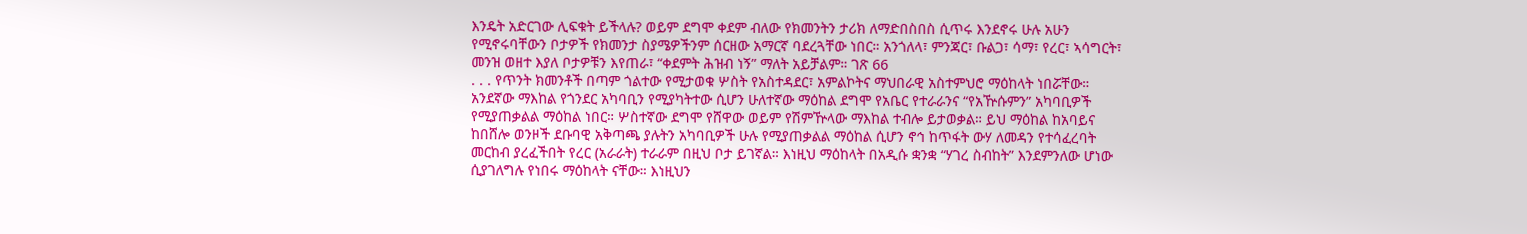እንዴት አድርገው ሊፍቁት ይችላሉ? ወይም ደግሞ ቀደም ብለው የክመንትን ታሪክ ለማድበስበስ ሲጥሩ እንደኖሩ ሁሉ አሁን የሚኖሩባቸውን ቦታዎች የክመንታ ስያሜዎችንም ሰርዘው አማርኛ ባደረጓቸው ነበር። አንጎለላ፣ ምንጃር፣ ቡልጋ፣ ሳማ፣ የረር፣ ኣሳግርት፣ መንዝ ወዘተ እያለ ቦታዎቹን እየጠራ፣ “ቀደምት ሕዝብ ነኝ” ማለት አይቻልም። ገጽ 66
. . . የጥንት ክመንቶች በጣም ጎልተው የሚታወቁ ሦስት የአስተዳደር፣ አምልኮትና ማህበራዊ አስተምህሮ ማዕከላት ነበሯቸው። አንደኛው ማእከል የጎንደር አካባቢን የሚያካትተው ሲሆን ሁለተኛው ማዕከል ደግሞ የአቤር የተራራንና “የአዅሱምን” አካባቢዎች የሚያጠቃልል ማዕከል ነበር። ሦስተኛው ደግሞ የሸዋው ወይም የሽምዅላው ማእከል ተብሎ ይታወቃል። ይህ ማዕከል ከአባይና ከበሸሎ ወንዞች ደቡባዊ አቅጣጫ ያሉትን አካባቢዎች ሁሉ የሚያጠቃልል ማዕከል ሲሆን ኖኅ ከጥፋት ውሃ ለመዳን የተሳፈረባት መርከብ ያረፈችበት የረር (አራራት) ተራራም በዚህ ቦታ ይገኛል። እነዚህ ማዕከላት በአዲሱ ቋንቋ “ሃገረ ስብከት” እንደምንለው ሆነው ሲያገለግሉ የነበሩ ማዕከላት ናቸው። እነዚህን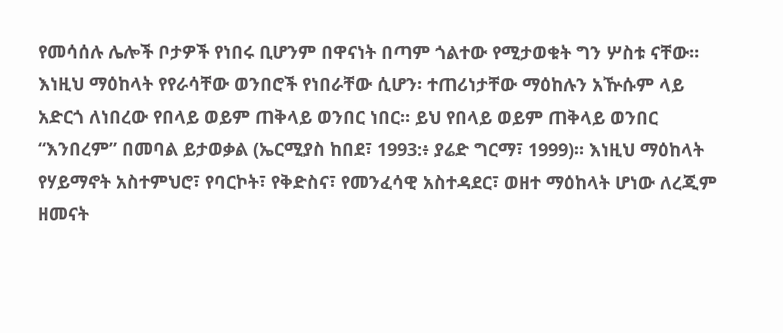የመሳሰሉ ሌሎች ቦታዎች የነበሩ ቢሆንም በዋናነት በጣም ጎልተው የሚታወቁት ግን ሦስቱ ናቸው። እነዚህ ማዕከላት የየራሳቸው ወንበሮች የነበራቸው ሲሆን፡ ተጠሪነታቸው ማዕከሉን አዅሱም ላይ አድርጎ ለነበረው የበላይ ወይም ጠቅላይ ወንበር ነበር። ይህ የበላይ ወይም ጠቅላይ ወንበር “እንበረም” በመባል ይታወቃል (ኤርሚያስ ከበደ፣ 1993:፥ ያሬድ ግርማ፣ 1999)። እነዚህ ማዕከላት የሃይማኖት አስተምህሮ፣ የባርኮት፣ የቅድስና፣ የመንፈሳዊ አስተዳደር፣ ወዘተ ማዕከላት ሆነው ለረጂም ዘመናት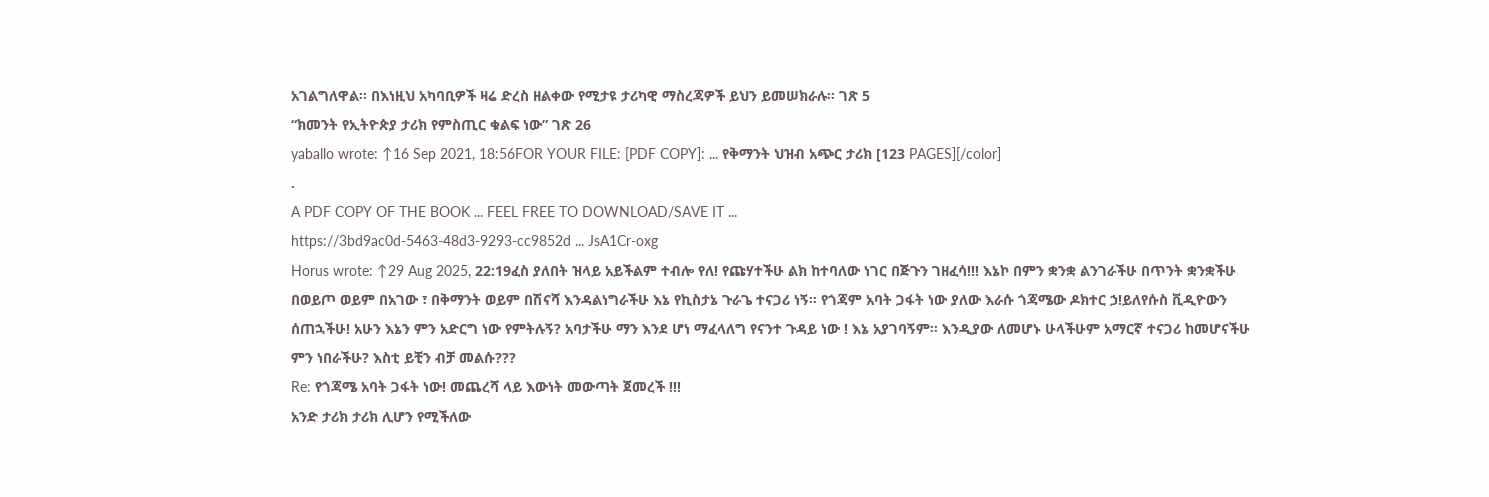አገልግለዋል። በእነዚህ አካባቢዎች ዛሬ ድረስ ዘልቀው የሚታዩ ታሪካዊ ማስረጃዎች ይህን ይመሠክራሉ። ገጽ 5
“ክመንት የኢትዮጵያ ታሪክ የምስጢር ቁልፍ ነው” ገጽ 26
yaballo wrote: ↑16 Sep 2021, 18:56FOR YOUR FILE: [PDF COPY]: ... የቅማንት ህዝብ አጭር ታሪክ [123 PAGES][/color]
.
A PDF COPY OF THE BOOK ... FEEL FREE TO DOWNLOAD/SAVE IT ...
https://3bd9ac0d-5463-48d3-9293-cc9852d ... JsA1Cr-oxg
Horus wrote: ↑29 Aug 2025, 22:19ፈስ ያለበት ዝላይ አይችልም ተብሎ የለ! የጩሃተችሁ ልክ ከተባለው ነገር በጅጉን ገዘፈሳ!!! እኔኮ በምን ቋንቋ ልንገራችሁ በጥንት ቋንቋችሁ በወይጦ ወይም በአገው ፣ በቅማንት ወይም በሽናሻ እንዳልነግራችሁ እኔ የኪስታኔ ጉራጌ ተናጋሪ ነኝ። የጎጃም አባት ጋፋት ነው ያለው እራሱ ጎጃሜው ዶክተር ኃ!ይለየሱስ ቪዲዮውን ሰጠኋችሁ! አሁን እኔን ምን አድርግ ነው የምትሉኝ? አባታችሁ ማን እንደ ሆነ ማፈላለግ የናንተ ጉዳይ ነው ! እኔ አያገባኝም። እንዲያው ለመሆኑ ሁላችሁም አማርኛ ተናጋሪ ከመሆናችሁ ምን ነበራችሁ? እስቲ ይቺን ብቻ መልሱ???
Re: የጎጃሜ አባት ጋፋት ነው! መጨረሻ ላይ እውነት መውጣት ጀመረች !!!
አንድ ታሪክ ታሪክ ሊሆን የሚችለው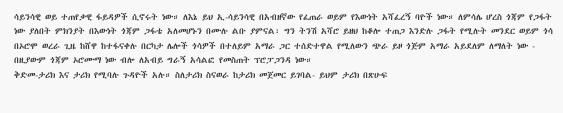ሳይንሳዊ ወይ ተጠየቃዊ ፋይዳዎች ሲኖሩት ነው። ለእኔ ይህ ኢ-ሳይንሳዊ በአብዘኛው የፈጠራ ወይም የእውነት አሻፈረኝ ባዮች ነው። ለምሳሌ ሆረስ ጎጃም የጋፋት ነው ያለበት ምክንያት በእውነት ጎጃም ጋፋቴ አለመሆኑን በሙሉ ልቡ ያምናል፡ ግን ትንሽ አሻሮ ይዘህ ከቆሎ ተጠጋ እንድሉ ጋፋት የሚሉት መንደር ወይም ጎሳ በኦሮሞ ወረራ ጊዜ ከሸዋ ከተፋናቀሉ በርካታ ሌሎች ጎሳዎች በተለይም አማራ ጋር ተሰድተዋል የሚለውን ጭራ ይዞ ጎጅም አማራ አይደለም ለማለት ነው - በዚያውም ጎጃም ኦሮሙማ ነው ብሎ ለአብይ ግራኝ አሳልፎ የመስጠት ፕሮፓጋንዳ ነው።
ቅድመ-ታሪክ እና ታሪክ የሚባሉ ጉዳዮች አሉ። ስለታሪክ ስናወራ ከታሪክ መጀመር ይገባል- ይህም ታሪክ በጽሁፍ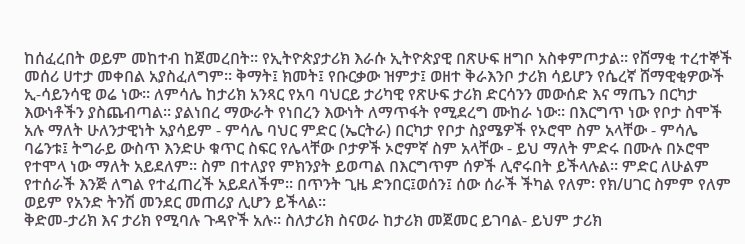ከሰፈረበት ወይም መከተብ ከጀመረበት። የኢትዮጵያታሪክ እራሱ ኢትዮጵያዊ በጽሁፍ ዘግቦ አስቀምጦታል። የሸማቂ ተረተኞች መሰሪ ሀተታ መቀበል አያስፈለግም። ቅማት፤ ክመት፤ የቡርቃው ዝምታ፤ ወዘተ ቅራእንቦ ታሪክ ሳይሆን የሴረኛ ሸማዊቂዎውች ኢ-ሳይንሳዊ ወሬ ነው። ለምሳሌ ከታሪክ አንጻር የአባ ባህርይ ታሪካዊ የጽሁፍ ታሪክ ድርሳንን መውሰድ እና ማጤን በርካታ እውነቶችን ያስጨብጣል። ያልነበረ ማውራት የነበረን እውነት ለማጥፋት የሚደረግ ሙከራ ነው። በእርግጥ ነው የቦታ ስሞች አሉ ማለት ሁለንታዊነት አያሳይም - ምሳሌ ባህር ምድር (ኤርትራ) በርካታ የቦታ ስያሜዎች የኦሮሞ ስም አላቸው - ምሳሌ ባሬንቱ፤ ትግራይ ውስጥ እንድሁ ቁጥር ስፍር የሌላቸው ቦታዎች ኦሮምኛ ስም አላቸው - ይህ ማለት ምድሩ በሙሉ በኦሮሞ የተሞላ ነው ማለት አይደለም። ስም በተለያየ ምክንያት ይወጣል በእርግጥም ሰዎች ሊኖሩበት ይችላሉል። ምድር ለሁልም የተሰራች እንጅ ለግል የተፈጠረች አይደለችም። በጥንት ጊዜ ድንበር፤ወሰን፤ ሰው ሰራች ችካል የለም፡ የክ/ሀገር ስምም የለም ወይም የአንድ ትንሽ መንደር መጠሪያ ሊሆን ይችላል።
ቅድመ-ታሪክ እና ታሪክ የሚባሉ ጉዳዮች አሉ። ስለታሪክ ስናወራ ከታሪክ መጀመር ይገባል- ይህም ታሪክ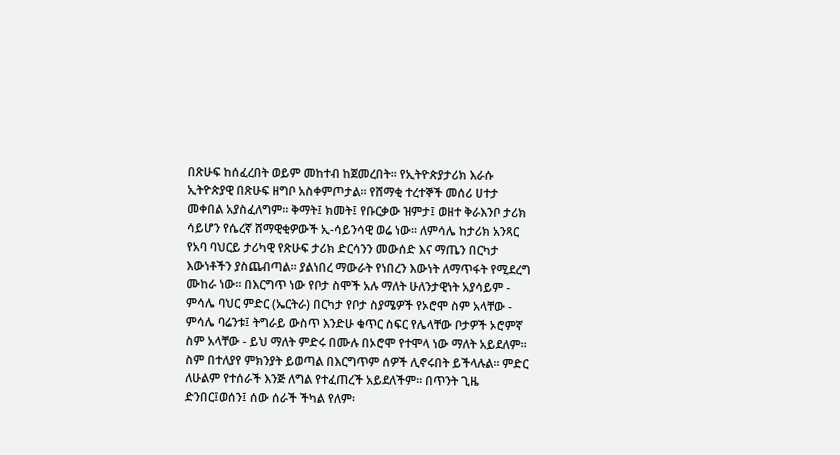በጽሁፍ ከሰፈረበት ወይም መከተብ ከጀመረበት። የኢትዮጵያታሪክ እራሱ ኢትዮጵያዊ በጽሁፍ ዘግቦ አስቀምጦታል። የሸማቂ ተረተኞች መሰሪ ሀተታ መቀበል አያስፈለግም። ቅማት፤ ክመት፤ የቡርቃው ዝምታ፤ ወዘተ ቅራእንቦ ታሪክ ሳይሆን የሴረኛ ሸማዊቂዎውች ኢ-ሳይንሳዊ ወሬ ነው። ለምሳሌ ከታሪክ አንጻር የአባ ባህርይ ታሪካዊ የጽሁፍ ታሪክ ድርሳንን መውሰድ እና ማጤን በርካታ እውነቶችን ያስጨብጣል። ያልነበረ ማውራት የነበረን እውነት ለማጥፋት የሚደረግ ሙከራ ነው። በእርግጥ ነው የቦታ ስሞች አሉ ማለት ሁለንታዊነት አያሳይም - ምሳሌ ባህር ምድር (ኤርትራ) በርካታ የቦታ ስያሜዎች የኦሮሞ ስም አላቸው - ምሳሌ ባሬንቱ፤ ትግራይ ውስጥ እንድሁ ቁጥር ስፍር የሌላቸው ቦታዎች ኦሮምኛ ስም አላቸው - ይህ ማለት ምድሩ በሙሉ በኦሮሞ የተሞላ ነው ማለት አይደለም። ስም በተለያየ ምክንያት ይወጣል በእርግጥም ሰዎች ሊኖሩበት ይችላሉል። ምድር ለሁልም የተሰራች እንጅ ለግል የተፈጠረች አይደለችም። በጥንት ጊዜ ድንበር፤ወሰን፤ ሰው ሰራች ችካል የለም፡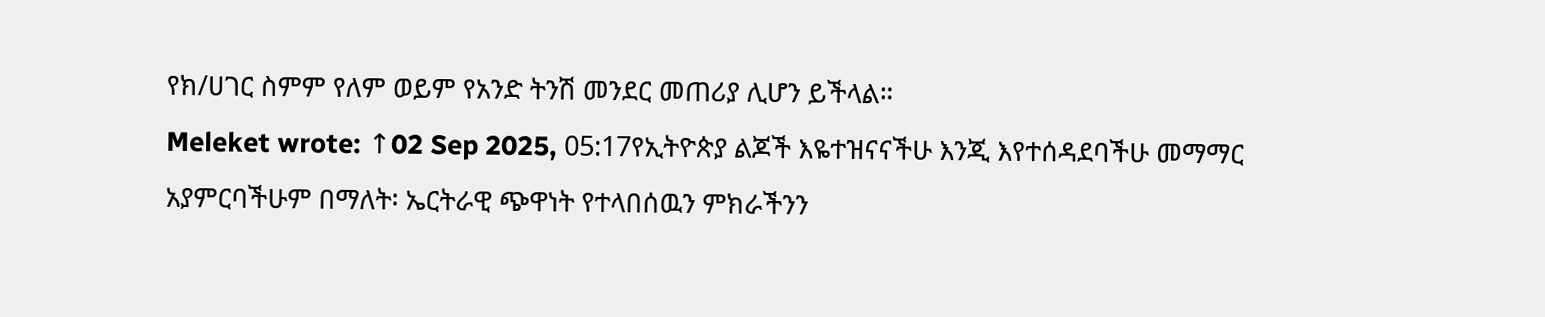የክ/ሀገር ስምም የለም ወይም የአንድ ትንሽ መንደር መጠሪያ ሊሆን ይችላል።
Meleket wrote: ↑02 Sep 2025, 05:17የኢትዮጵያ ልጆች እዬተዝናናችሁ እንጂ እየተሰዳደባችሁ መማማር አያምርባችሁም በማለት፡ ኤርትራዊ ጭዋነት የተላበሰዉን ምክራችንን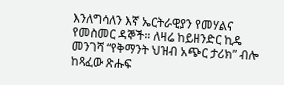እንለግሳለን እኛ ኤርትራዊያን የመሃልና የመስመር ዳኞች። ለዛሬ ከይዘንድር ኪዴ መንገሻ “የቅማንት ህዝብ አጭር ታሪክ” ብሎ ከጻፈው ጽሑፍ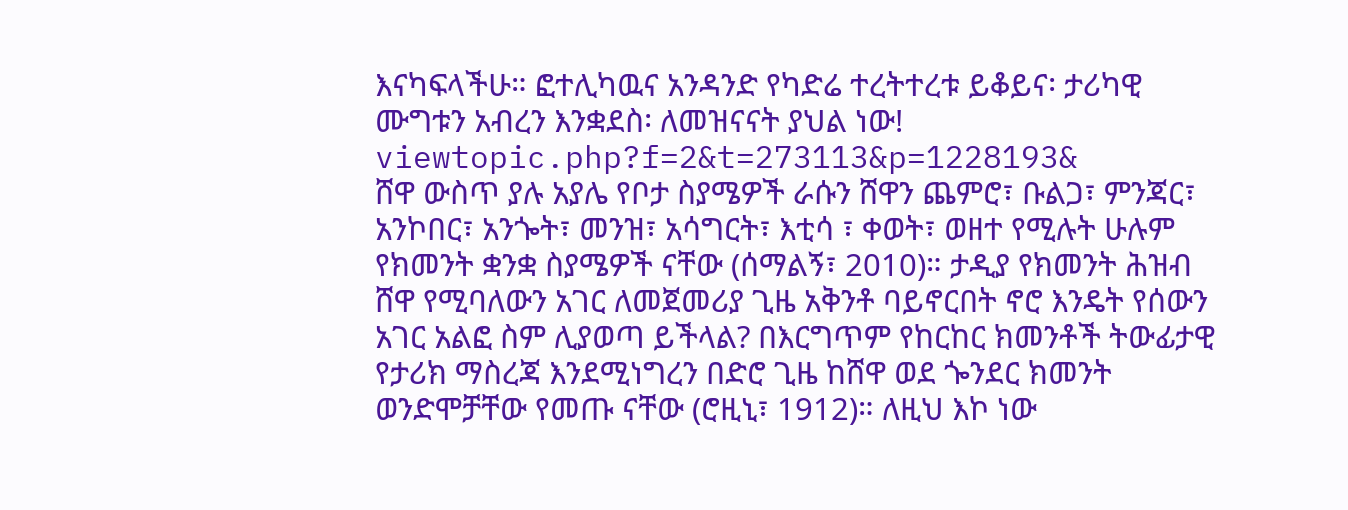እናካፍላችሁ። ፎተሊካዉና አንዳንድ የካድሬ ተረትተረቱ ይቆይና፡ ታሪካዊ ሙግቱን አብረን እንቋደስ፡ ለመዝናናት ያህል ነው! viewtopic.php?f=2&t=273113&p=1228193&
ሸዋ ውስጥ ያሉ አያሌ የቦታ ስያሜዎች ራሱን ሸዋን ጨምሮ፣ ቡልጋ፣ ምንጃር፣ አንኮበር፣ አንጐት፣ መንዝ፣ አሳግርት፣ እቲሳ ፣ ቀወት፣ ወዘተ የሚሉት ሁሉም የክመንት ቋንቋ ስያሜዎች ናቸው (ሰማልኝ፣ 2010)። ታዲያ የክመንት ሕዝብ ሸዋ የሚባለውን አገር ለመጀመሪያ ጊዜ አቅንቶ ባይኖርበት ኖሮ እንዴት የሰውን አገር አልፎ ስም ሊያወጣ ይችላል? በእርግጥም የከርከር ክመንቶች ትውፊታዊ የታሪክ ማስረጃ እንደሚነግረን በድሮ ጊዜ ከሸዋ ወደ ጐንደር ክመንት ወንድሞቻቸው የመጡ ናቸው (ሮዚኒ፣ 1912)። ለዚህ እኮ ነው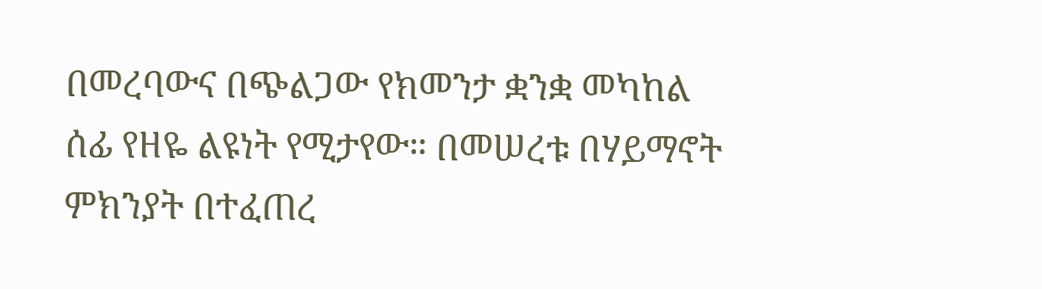በመረባውና በጭልጋው የክመንታ ቋንቋ መካከል ሰፊ የዘዬ ልዩነት የሚታየው። በመሠረቱ በሃይማኖት ምክንያት በተፈጠረ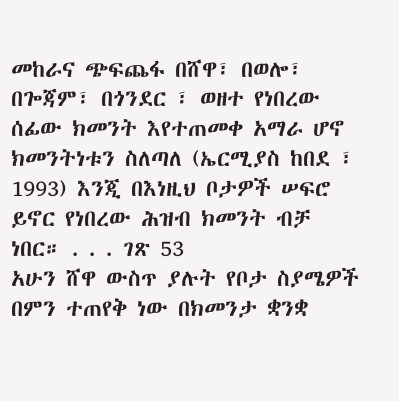መከራና ጭፍጨፋ በሸዋ፣ በወሎ፣ በጐጃም፣ በጎንደር ፣ ወዘተ የነበረው ሰፊው ክመንት እየተጠመቀ አማራ ሆኖ ክመንትነቱን ስለጣለ (ኤርሚያስ ከበደ ፣ 1993) እንጂ በእነዚህ ቦታዎች ሠፍሮ ይኖር የነበረው ሕዝብ ክመንት ብቻ ነበር። . . . ገጽ 53
አሁን ሸዋ ውስጥ ያሉት የቦታ ስያሜዎች በምን ተጠየቅ ነው በክመንታ ቋንቋ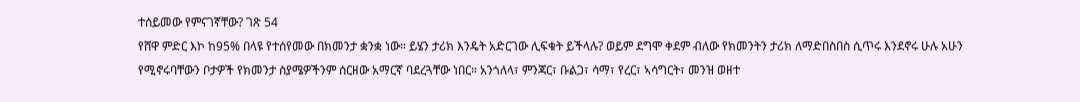ተሰይመው የምናገኛቸው? ገጽ 54
የሸዋ ምድር እኮ ከ95% በላዩ የተሰየመው በክመንታ ቋንቋ ነው። ይሄን ታሪክ እንዴት አድርገው ሊፍቁት ይችላሉ? ወይም ደግሞ ቀደም ብለው የክመንትን ታሪክ ለማድበስበስ ሲጥሩ እንደኖሩ ሁሉ አሁን የሚኖሩባቸውን ቦታዎች የክመንታ ስያሜዎችንም ሰርዘው አማርኛ ባደረጓቸው ነበር። አንጎለላ፣ ምንጃር፣ ቡልጋ፣ ሳማ፣ የረር፣ ኣሳግርት፣ መንዝ ወዘተ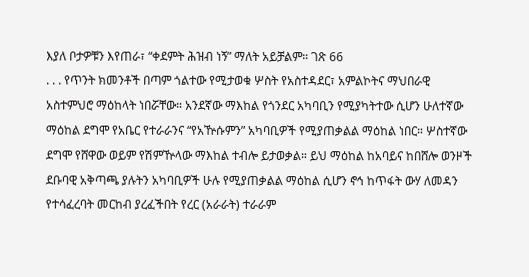እያለ ቦታዎቹን እየጠራ፣ “ቀደምት ሕዝብ ነኝ” ማለት አይቻልም። ገጽ 66
. . . የጥንት ክመንቶች በጣም ጎልተው የሚታወቁ ሦስት የአስተዳደር፣ አምልኮትና ማህበራዊ አስተምህሮ ማዕከላት ነበሯቸው። አንደኛው ማእከል የጎንደር አካባቢን የሚያካትተው ሲሆን ሁለተኛው ማዕከል ደግሞ የአቤር የተራራንና “የአዅሱምን” አካባቢዎች የሚያጠቃልል ማዕከል ነበር። ሦስተኛው ደግሞ የሸዋው ወይም የሽምዅላው ማእከል ተብሎ ይታወቃል። ይህ ማዕከል ከአባይና ከበሸሎ ወንዞች ደቡባዊ አቅጣጫ ያሉትን አካባቢዎች ሁሉ የሚያጠቃልል ማዕከል ሲሆን ኖኅ ከጥፋት ውሃ ለመዳን የተሳፈረባት መርከብ ያረፈችበት የረር (አራራት) ተራራም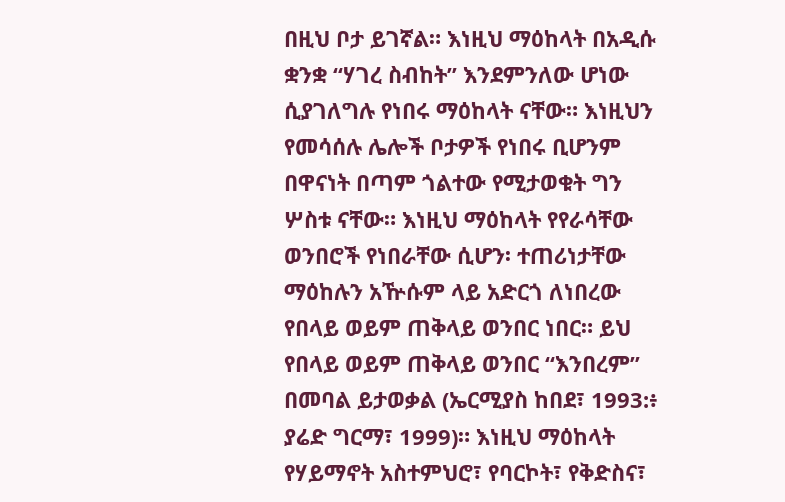በዚህ ቦታ ይገኛል። እነዚህ ማዕከላት በአዲሱ ቋንቋ “ሃገረ ስብከት” እንደምንለው ሆነው ሲያገለግሉ የነበሩ ማዕከላት ናቸው። እነዚህን የመሳሰሉ ሌሎች ቦታዎች የነበሩ ቢሆንም በዋናነት በጣም ጎልተው የሚታወቁት ግን ሦስቱ ናቸው። እነዚህ ማዕከላት የየራሳቸው ወንበሮች የነበራቸው ሲሆን፡ ተጠሪነታቸው ማዕከሉን አዅሱም ላይ አድርጎ ለነበረው የበላይ ወይም ጠቅላይ ወንበር ነበር። ይህ የበላይ ወይም ጠቅላይ ወንበር “እንበረም” በመባል ይታወቃል (ኤርሚያስ ከበደ፣ 1993:፥ ያሬድ ግርማ፣ 1999)። እነዚህ ማዕከላት የሃይማኖት አስተምህሮ፣ የባርኮት፣ የቅድስና፣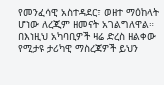የመንፈሳዊ አስተዳደር፣ ወዘተ ማዕከላት ሆነው ለረጂም ዘመናት አገልግለዋል። በእነዚህ አካባቢዎች ዛሬ ድረስ ዘልቀው የሚታዩ ታሪካዊ ማስረጃዎች ይህን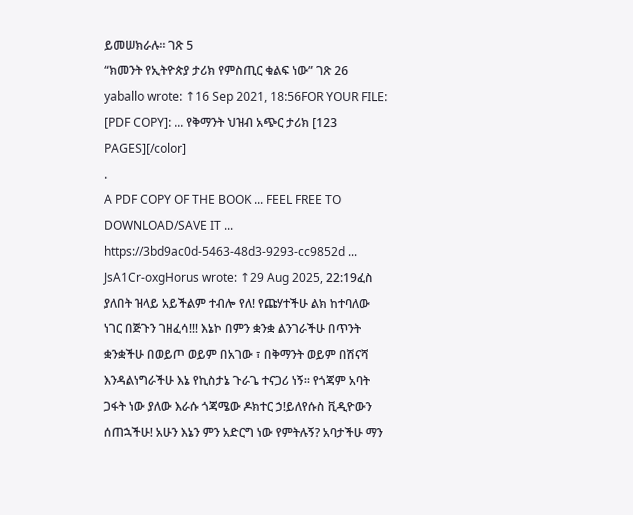ይመሠክራሉ። ገጽ 5
“ክመንት የኢትዮጵያ ታሪክ የምስጢር ቁልፍ ነው” ገጽ 26
yaballo wrote: ↑16 Sep 2021, 18:56FOR YOUR FILE: [PDF COPY]: ... የቅማንት ህዝብ አጭር ታሪክ [123 PAGES][/color]
.
A PDF COPY OF THE BOOK ... FEEL FREE TO DOWNLOAD/SAVE IT ...
https://3bd9ac0d-5463-48d3-9293-cc9852d ... JsA1Cr-oxgHorus wrote: ↑29 Aug 2025, 22:19ፈስ ያለበት ዝላይ አይችልም ተብሎ የለ! የጩሃተችሁ ልክ ከተባለው ነገር በጅጉን ገዘፈሳ!!! እኔኮ በምን ቋንቋ ልንገራችሁ በጥንት ቋንቋችሁ በወይጦ ወይም በአገው ፣ በቅማንት ወይም በሽናሻ እንዳልነግራችሁ እኔ የኪስታኔ ጉራጌ ተናጋሪ ነኝ። የጎጃም አባት ጋፋት ነው ያለው እራሱ ጎጃሜው ዶክተር ኃ!ይለየሱስ ቪዲዮውን ሰጠኋችሁ! አሁን እኔን ምን አድርግ ነው የምትሉኝ? አባታችሁ ማን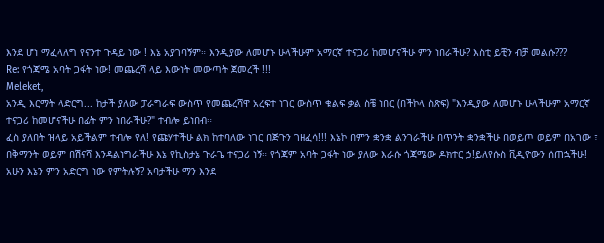እንደ ሆነ ማፈላለግ የናንተ ጉዳይ ነው ! እኔ አያገባኝም። እንዲያው ለመሆኑ ሁላችሁም አማርኛ ተናጋሪ ከመሆናችሁ ምን ነበራችሁ? እስቲ ይቺን ብቻ መልሱ???
Re: የጎጃሜ አባት ጋፋት ነው! መጨረሻ ላይ እውነት መውጣት ጀመረች !!!
Meleket,
አንዲ እርማት ላድርግ... ከታች ያለው ፓራግራፍ ውስጥ የመጨረሻዋ አረፍተ ነገር ውስጥ ቁልፍ ቃል ስቼ ነበር (በችኮላ ስጽፍ) "እንዲያው ለመሆኑ ሁላችሁም አማርኛ ተናጋሪ ከመሆናችሁ በፊት ምን ነበራችሁ?" ተብሎ ይነበብ።
ፈስ ያለበት ዝላይ አይችልም ተብሎ የለ! የጩሃተችሁ ልክ ከተባለው ነገር በጅጉን ገዘፈሳ!!! እኔኮ በምን ቋንቋ ልንገራችሁ በጥንት ቋንቋችሁ በወይጦ ወይም በአገው ፣ በቅማንት ወይም በሽናሻ እንዳልነግራችሁ እኔ የኪስታኔ ጉራጌ ተናጋሪ ነኝ። የጎጃም አባት ጋፋት ነው ያለው እራሱ ጎጃሜው ዶክተር ኃ!ይለየሱስ ቪዲዮውን ሰጠኋችሁ! አሁን እኔን ምን አድርግ ነው የምትሉኝ? አባታችሁ ማን እንደ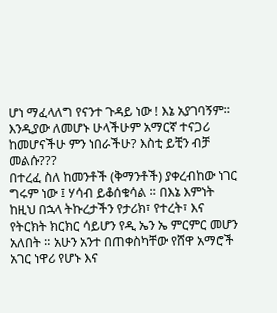ሆነ ማፈላለግ የናንተ ጉዳይ ነው ! እኔ አያገባኝም። እንዲያው ለመሆኑ ሁላችሁም አማርኛ ተናጋሪ ከመሆናችሁ ምን ነበራችሁ? እስቲ ይቺን ብቻ መልሱ???
በተረፈ ስለ ከመንቶች (ቅማንቶች) ያቀረብከው ነገር ግሩም ነው ፤ ሃሳብ ይቆሰቁሳል ። በእኔ እምነት ከዚህ በኋላ ትኩረታችን የታሪክ፣ የተረት፣ እና የትርክት ክርክር ሳይሆን የዲ ኤን ኤ ምርምር መሆን አለበት ። አሁን አንተ በጠቀስካቸው የሸዋ አማሮች አገር ነዋሪ የሆኑ እና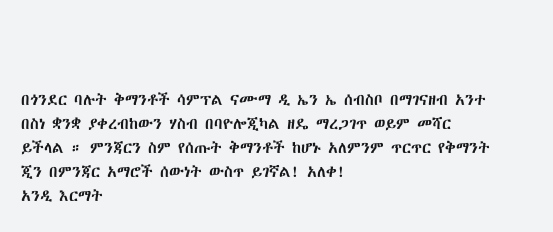በጎንደር ባሉት ቅማንቶች ሳምፕል ናሙማ ዲ ኤን ኤ ሰብስቦ በማገናዘብ አንተ በስነ ቋንቋ ያቀረብከውን ሃስብ በባዮሎጂካል ዘዴ ማረጋገጥ ወይም መሻር ይችላል ። ምንጃርን ስም የሰጡት ቅማንቶች ከሆኑ አለምንም ጥርጥር የቅማንት ጂን በምንጃር አማሮች ሰውነት ውስጥ ይገኛል! አለቀ!
አንዲ እርማት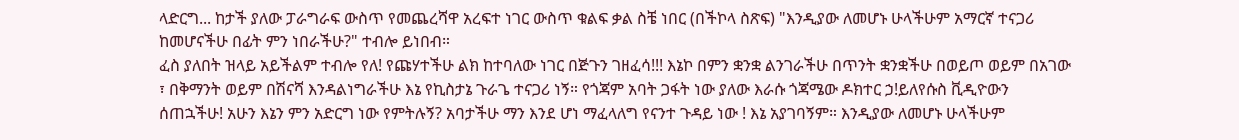ላድርግ... ከታች ያለው ፓራግራፍ ውስጥ የመጨረሻዋ አረፍተ ነገር ውስጥ ቁልፍ ቃል ስቼ ነበር (በችኮላ ስጽፍ) "እንዲያው ለመሆኑ ሁላችሁም አማርኛ ተናጋሪ ከመሆናችሁ በፊት ምን ነበራችሁ?" ተብሎ ይነበብ።
ፈስ ያለበት ዝላይ አይችልም ተብሎ የለ! የጩሃተችሁ ልክ ከተባለው ነገር በጅጉን ገዘፈሳ!!! እኔኮ በምን ቋንቋ ልንገራችሁ በጥንት ቋንቋችሁ በወይጦ ወይም በአገው ፣ በቅማንት ወይም በሽናሻ እንዳልነግራችሁ እኔ የኪስታኔ ጉራጌ ተናጋሪ ነኝ። የጎጃም አባት ጋፋት ነው ያለው እራሱ ጎጃሜው ዶክተር ኃ!ይለየሱስ ቪዲዮውን ሰጠኋችሁ! አሁን እኔን ምን አድርግ ነው የምትሉኝ? አባታችሁ ማን እንደ ሆነ ማፈላለግ የናንተ ጉዳይ ነው ! እኔ አያገባኝም። እንዲያው ለመሆኑ ሁላችሁም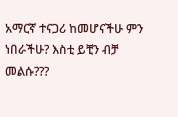አማርኛ ተናጋሪ ከመሆናችሁ ምን ነበራችሁ? እስቲ ይቺን ብቻ መልሱ???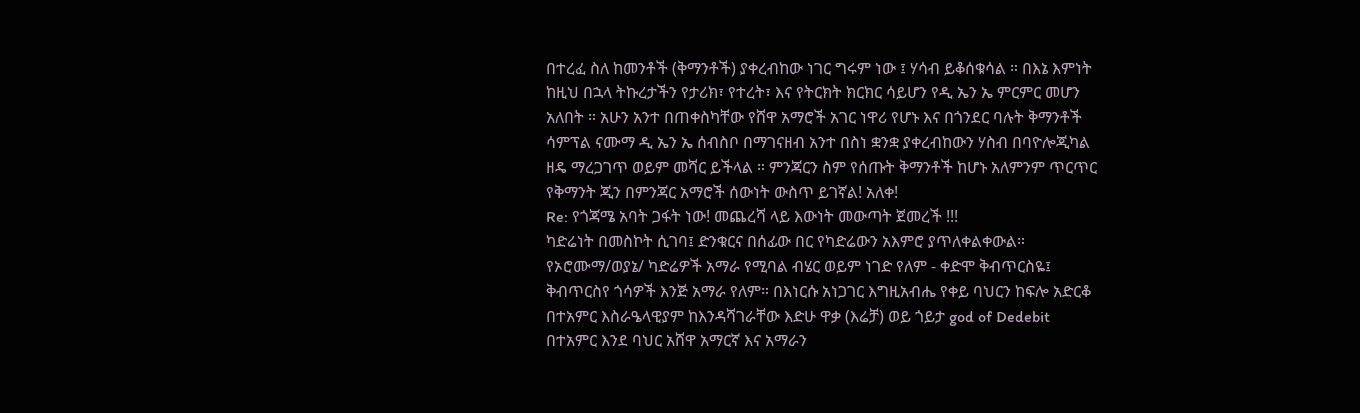በተረፈ ስለ ከመንቶች (ቅማንቶች) ያቀረብከው ነገር ግሩም ነው ፤ ሃሳብ ይቆሰቁሳል ። በእኔ እምነት ከዚህ በኋላ ትኩረታችን የታሪክ፣ የተረት፣ እና የትርክት ክርክር ሳይሆን የዲ ኤን ኤ ምርምር መሆን አለበት ። አሁን አንተ በጠቀስካቸው የሸዋ አማሮች አገር ነዋሪ የሆኑ እና በጎንደር ባሉት ቅማንቶች ሳምፕል ናሙማ ዲ ኤን ኤ ሰብስቦ በማገናዘብ አንተ በስነ ቋንቋ ያቀረብከውን ሃስብ በባዮሎጂካል ዘዴ ማረጋገጥ ወይም መሻር ይችላል ። ምንጃርን ስም የሰጡት ቅማንቶች ከሆኑ አለምንም ጥርጥር የቅማንት ጂን በምንጃር አማሮች ሰውነት ውስጥ ይገኛል! አለቀ!
Re: የጎጃሜ አባት ጋፋት ነው! መጨረሻ ላይ እውነት መውጣት ጀመረች !!!
ካድሬነት በመስኮት ሲገባ፤ ድንቁርና በሰፊው በር የካድሬውን አእምሮ ያጥለቀልቀውል። የኦሮሙማ/ወያኔ/ ካድሬዎች አማራ የሚባል ብሄር ወይም ነገድ የለም - ቀድሞ ቅብጥርስዬ፤ ቅብጥርስየ ጎሳዎች እንጅ አማራ የለም። በእነርሱ አነጋገር እግዚአብሔ የቀይ ባህርን ከፍሎ አድርቆ በተአምር እስራዔላዊያም ከእንዳሻገራቸው እድሁ ዋቃ (እሬቻ) ወይ ጎይታ god of Dedebit በተአምር እንደ ባህር አሸዋ አማርኛ እና አማራን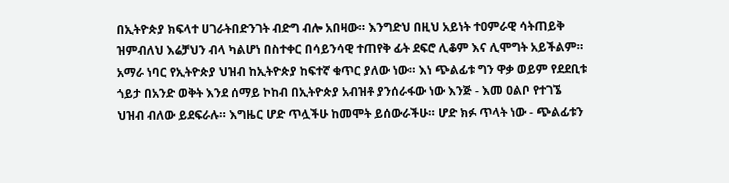በኢትዮጵያ ክፍላተ ሀገራትበድንገት ብድግ ብሎ አበዛው። እንግድህ በዚህ አይነት ተዐምራዊ ሳትጠይቅ ዝምብለህ እሬቻህን ብላ ካልሆነ በስተቀር በሳይንሳዊ ተጠየቅ ፊት ደፍሮ ሊቆም እና ሊሞግት አይችልም። አማራ ነባር የኢትዮጵያ ህዝብ ከኢትዮጵያ ከፍተኛ ቁጥር ያለው ነው። እነ ጭልፊቱ ግን ዋቃ ወይም የደደቢቱ ጎይታ በአንድ ወቅት እንደ ሰማይ ኮከብ በኢትዮጵያ አብዝቶ ያንሰራፋው ነው እንጅ - እመ ዐልቦ የተገኜ ህዝብ ብለው ይደፍራሉ። እግዜር ሆድ ጥሏችሁ ከመሞት ይሰውራችሁ። ሆድ ክፉ ጥላት ነው - ጭልፊቱን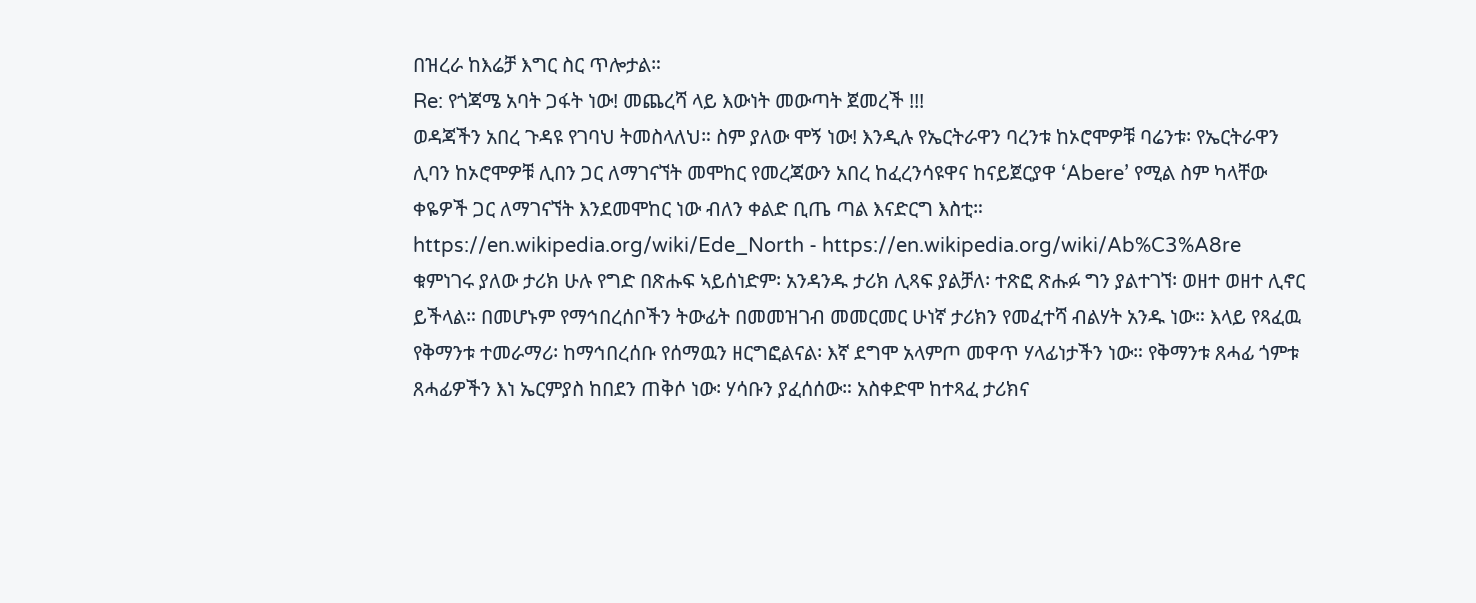በዝረራ ከእሬቻ እግር ስር ጥሎታል።
Re: የጎጃሜ አባት ጋፋት ነው! መጨረሻ ላይ እውነት መውጣት ጀመረች !!!
ወዳጃችን አበረ ጉዳዩ የገባህ ትመስላለህ። ስም ያለው ሞኝ ነው! እንዲሉ የኤርትራዋን ባረንቱ ከኦሮሞዎቹ ባሬንቱ፡ የኤርትራዋን ሊባን ከኦሮሞዎቹ ሊበን ጋር ለማገናኘት መሞከር የመረጃውን አበረ ከፈረንሳዩዋና ከናይጀርያዋ ‘Abere’ የሚል ስም ካላቸው ቀዬዎች ጋር ለማገናኘት እንደመሞከር ነው ብለን ቀልድ ቢጤ ጣል እናድርግ እስቲ። https://en.wikipedia.org/wiki/Ede_North - https://en.wikipedia.org/wiki/Ab%C3%A8re
ቁምነገሩ ያለው ታሪክ ሁሉ የግድ በጽሑፍ ኣይሰነድም፡ አንዳንዱ ታሪክ ሊጻፍ ያልቻለ፡ ተጽፎ ጽሑፉ ግን ያልተገኘ፡ ወዘተ ወዘተ ሊኖር ይችላል። በመሆኑም የማኅበረሰቦችን ትውፊት በመመዝገብ መመርመር ሁነኛ ታሪክን የመፈተሻ ብልሃት አንዱ ነው። እላይ የጻፈዉ የቅማንቱ ተመራማሪ፡ ከማኅበረሰቡ የሰማዉን ዘርግፎልናል፡ እኛ ደግሞ አላምጦ መዋጥ ሃላፊነታችን ነው። የቅማንቱ ጸሓፊ ጎምቱ ጸሓፊዎችን እነ ኤርምያስ ከበደን ጠቅሶ ነው፡ ሃሳቡን ያፈሰሰው። አስቀድሞ ከተጻፈ ታሪክና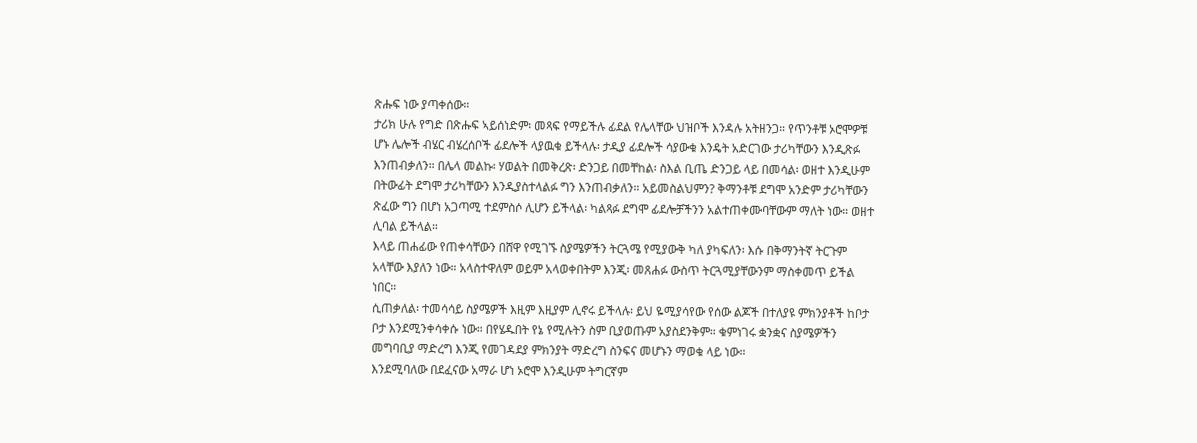ጽሑፍ ነው ያጣቀሰው።
ታሪክ ሁሉ የግድ በጽሑፍ ኣይሰነድም፡ መጻፍ የማይችሉ ፊደል የሌላቸው ህዝቦች እንዳሉ አትዘንጋ። የጥንቶቹ ኦሮሞዎቹ ሆኑ ሌሎች ብሄር ብሄረሰቦች ፊደሎች ላያዉቁ ይችላሉ፡ ታዲያ ፊደሎች ሳያውቁ እንዴት አድርገው ታሪካቸውን እንዲጽፉ እንጠብቃለን። በሌላ መልኩ፡ ሃወልት በመቅረጽ፡ ድንጋይ በመቸከል፡ ስእል ቢጤ ድንጋይ ላይ በመሳል፡ ወዘተ እንዲሁም በትውፊት ደግሞ ታሪካቸውን እንዲያስተላልፉ ግን እንጠብቃለን። አይመስልህምን? ቅማንቶቹ ደግሞ አንድም ታሪካቸውን ጽፈው ግን በሆነ አጋጣሚ ተደምስሶ ሊሆን ይችላል፡ ካልጻፉ ደግሞ ፊደሎቻችንን አልተጠቀሙባቸውም ማለት ነው። ወዘተ ሊባል ይችላል።
እላይ ጠሐፊው የጠቀሳቸውን በሸዋ የሚገኙ ስያሜዎችን ትርጓሜ የሚያውቅ ካለ ያካፍለን፡ እሱ በቅማንትኛ ትርጉም አላቸው እያለን ነው። አላስተዋለም ወይም አላወቀበትም እንጂ፡ መጸሐፉ ውስጥ ትርጓሚያቸውንም ማስቀመጥ ይችል ነበር።
ሲጠቃለል፡ ተመሳሳይ ስያሜዎች እዚም እዚያም ሊኖሩ ይችላሉ፡ ይህ ዬሚያሳየው የሰው ልጆች በተለያዩ ምክንያቶች ከቦታ ቦታ እንደሚንቀሳቀሱ ነው። በየሄዱበት የኔ የሚሉትን ስም ቢያወጡም አያስደንቅም። ቁምነገሩ ቋንቋና ስያሜዎችን መግባቢያ ማድረግ እንጂ የመገዳደያ ምክንያት ማድረግ ስንፍና መሆኑን ማወቁ ላይ ነው።
እንደሚባለው በደፈናው አማራ ሆነ ኦሮሞ እንዲሁም ትግርኛም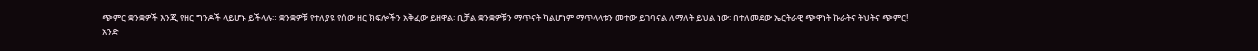ጭምር ቋንቋዎች እንጂ የዘር ግንዶች ላይሆኑ ይችላሉ። ቋንቋዎቹ የተለያዩ የሰው ዘር ክፍሎችን አቅፈው ይዘዋል፡ ቢቻል ቋንቋዎቹን ማጥናት ካልሆነም ማጥላላቱን መተው ይገባናል ለማለት ይህል ነው፡ በተለመደው ኤርትራዊ ጭዋነት ኩራትና ትህትና ጭምር!
አንድ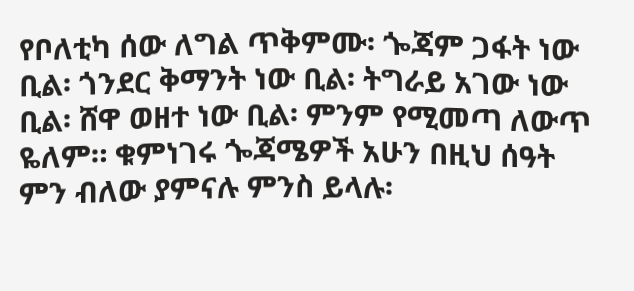የቦለቲካ ሰው ለግል ጥቅምሙ፡ ጐጃም ጋፋት ነው ቢል፡ ጎንደር ቅማንት ነው ቢል፡ ትግራይ አገው ነው ቢል፡ ሸዋ ወዘተ ነው ቢል፡ ምንም የሚመጣ ለውጥ ዬለም። ቁምነገሩ ጐጃሜዎች አሁን በዚህ ሰዓት ምን ብለው ያምናሉ ምንስ ይላሉ፡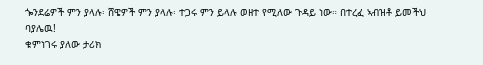ጐንደሬዎች ምን ያላሉ፡ ሸዌዎች ምን ያላሉ፡ ተጋሩ ምን ይላሉ ወዘተ የሚለው ጉዳይ ነው። በተረፈ ኣብዝቶ ይመችህ ባያሌዉ!
ቁምነገሩ ያለው ታሪክ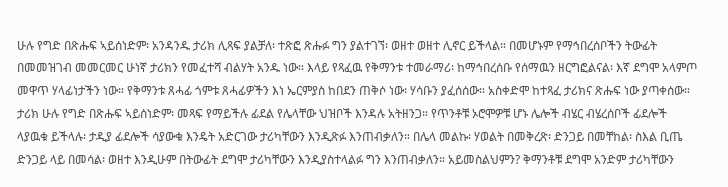ሁሉ የግድ በጽሑፍ ኣይሰነድም፡ አንዳንዱ ታሪክ ሊጻፍ ያልቻለ፡ ተጽፎ ጽሑፉ ግን ያልተገኘ፡ ወዘተ ወዘተ ሊኖር ይችላል። በመሆኑም የማኅበረሰቦችን ትውፊት በመመዝገብ መመርመር ሁነኛ ታሪክን የመፈተሻ ብልሃት አንዱ ነው። እላይ የጻፈዉ የቅማንቱ ተመራማሪ፡ ከማኅበረሰቡ የሰማዉን ዘርግፎልናል፡ እኛ ደግሞ አላምጦ መዋጥ ሃላፊነታችን ነው። የቅማንቱ ጸሓፊ ጎምቱ ጸሓፊዎችን እነ ኤርምያስ ከበደን ጠቅሶ ነው፡ ሃሳቡን ያፈሰሰው። አስቀድሞ ከተጻፈ ታሪክና ጽሑፍ ነው ያጣቀሰው።
ታሪክ ሁሉ የግድ በጽሑፍ ኣይሰነድም፡ መጻፍ የማይችሉ ፊደል የሌላቸው ህዝቦች እንዳሉ አትዘንጋ። የጥንቶቹ ኦሮሞዎቹ ሆኑ ሌሎች ብሄር ብሄረሰቦች ፊደሎች ላያዉቁ ይችላሉ፡ ታዲያ ፊደሎች ሳያውቁ እንዴት አድርገው ታሪካቸውን እንዲጽፉ እንጠብቃለን። በሌላ መልኩ፡ ሃወልት በመቅረጽ፡ ድንጋይ በመቸከል፡ ስእል ቢጤ ድንጋይ ላይ በመሳል፡ ወዘተ እንዲሁም በትውፊት ደግሞ ታሪካቸውን እንዲያስተላልፉ ግን እንጠብቃለን። አይመስልህምን? ቅማንቶቹ ደግሞ አንድም ታሪካቸውን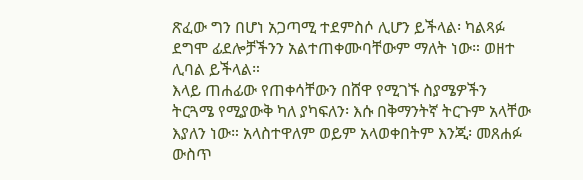ጽፈው ግን በሆነ አጋጣሚ ተደምስሶ ሊሆን ይችላል፡ ካልጻፉ ደግሞ ፊደሎቻችንን አልተጠቀሙባቸውም ማለት ነው። ወዘተ ሊባል ይችላል።
እላይ ጠሐፊው የጠቀሳቸውን በሸዋ የሚገኙ ስያሜዎችን ትርጓሜ የሚያውቅ ካለ ያካፍለን፡ እሱ በቅማንትኛ ትርጉም አላቸው እያለን ነው። አላስተዋለም ወይም አላወቀበትም እንጂ፡ መጸሐፉ ውስጥ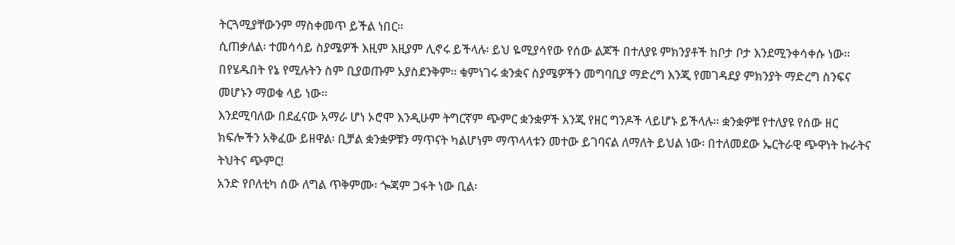ትርጓሚያቸውንም ማስቀመጥ ይችል ነበር።
ሲጠቃለል፡ ተመሳሳይ ስያሜዎች እዚም እዚያም ሊኖሩ ይችላሉ፡ ይህ ዬሚያሳየው የሰው ልጆች በተለያዩ ምክንያቶች ከቦታ ቦታ እንደሚንቀሳቀሱ ነው። በየሄዱበት የኔ የሚሉትን ስም ቢያወጡም አያስደንቅም። ቁምነገሩ ቋንቋና ስያሜዎችን መግባቢያ ማድረግ እንጂ የመገዳደያ ምክንያት ማድረግ ስንፍና መሆኑን ማወቁ ላይ ነው።
እንደሚባለው በደፈናው አማራ ሆነ ኦሮሞ እንዲሁም ትግርኛም ጭምር ቋንቋዎች እንጂ የዘር ግንዶች ላይሆኑ ይችላሉ። ቋንቋዎቹ የተለያዩ የሰው ዘር ክፍሎችን አቅፈው ይዘዋል፡ ቢቻል ቋንቋዎቹን ማጥናት ካልሆነም ማጥላላቱን መተው ይገባናል ለማለት ይህል ነው፡ በተለመደው ኤርትራዊ ጭዋነት ኩራትና ትህትና ጭምር!
አንድ የቦለቲካ ሰው ለግል ጥቅምሙ፡ ጐጃም ጋፋት ነው ቢል፡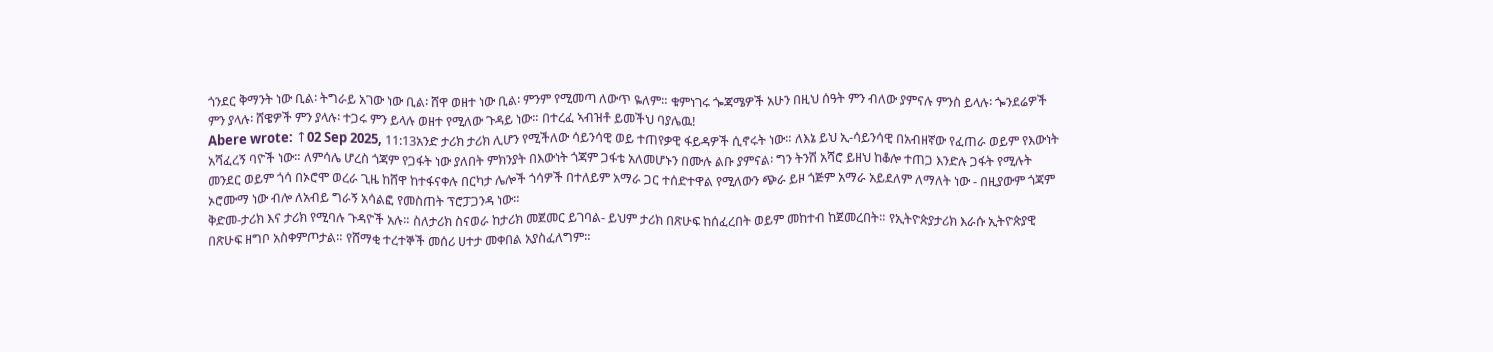ጎንደር ቅማንት ነው ቢል፡ ትግራይ አገው ነው ቢል፡ ሸዋ ወዘተ ነው ቢል፡ ምንም የሚመጣ ለውጥ ዬለም። ቁምነገሩ ጐጃሜዎች አሁን በዚህ ሰዓት ምን ብለው ያምናሉ ምንስ ይላሉ፡ ጐንደሬዎች ምን ያላሉ፡ ሸዌዎች ምን ያላሉ፡ ተጋሩ ምን ይላሉ ወዘተ የሚለው ጉዳይ ነው። በተረፈ ኣብዝቶ ይመችህ ባያሌዉ!
Abere wrote: ↑02 Sep 2025, 11:13አንድ ታሪክ ታሪክ ሊሆን የሚችለው ሳይንሳዊ ወይ ተጠየቃዊ ፋይዳዎች ሲኖሩት ነው። ለእኔ ይህ ኢ-ሳይንሳዊ በአብዘኛው የፈጠራ ወይም የእውነት አሻፈረኝ ባዮች ነው። ለምሳሌ ሆረስ ጎጃም የጋፋት ነው ያለበት ምክንያት በእውነት ጎጃም ጋፋቴ አለመሆኑን በሙሉ ልቡ ያምናል፡ ግን ትንሽ አሻሮ ይዘህ ከቆሎ ተጠጋ እንድሉ ጋፋት የሚሉት መንደር ወይም ጎሳ በኦሮሞ ወረራ ጊዜ ከሸዋ ከተፋናቀሉ በርካታ ሌሎች ጎሳዎች በተለይም አማራ ጋር ተሰድተዋል የሚለውን ጭራ ይዞ ጎጅም አማራ አይደለም ለማለት ነው - በዚያውም ጎጃም ኦሮሙማ ነው ብሎ ለአብይ ግራኝ አሳልፎ የመስጠት ፕሮፓጋንዳ ነው።
ቅድመ-ታሪክ እና ታሪክ የሚባሉ ጉዳዮች አሉ። ስለታሪክ ስናወራ ከታሪክ መጀመር ይገባል- ይህም ታሪክ በጽሁፍ ከሰፈረበት ወይም መከተብ ከጀመረበት። የኢትዮጵያታሪክ እራሱ ኢትዮጵያዊ በጽሁፍ ዘግቦ አስቀምጦታል። የሸማቂ ተረተኞች መሰሪ ሀተታ መቀበል አያስፈለግም።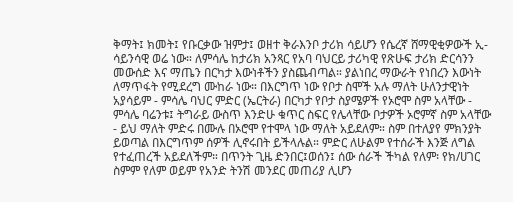ቅማት፤ ክመት፤ የቡርቃው ዝምታ፤ ወዘተ ቅራእንቦ ታሪክ ሳይሆን የሴረኛ ሸማዊቂዎውች ኢ-ሳይንሳዊ ወሬ ነው። ለምሳሌ ከታሪክ አንጻር የአባ ባህርይ ታሪካዊ የጽሁፍ ታሪክ ድርሳንን መውሰድ እና ማጤን በርካታ እውነቶችን ያስጨብጣል። ያልነበረ ማውራት የነበረን እውነት ለማጥፋት የሚደረግ ሙከራ ነው። በእርግጥ ነው የቦታ ስሞች አሉ ማለት ሁለንታዊነት አያሳይም - ምሳሌ ባህር ምድር (ኤርትራ) በርካታ የቦታ ስያሜዎች የኦሮሞ ስም አላቸው - ምሳሌ ባሬንቱ፤ ትግራይ ውስጥ እንድሁ ቁጥር ስፍር የሌላቸው ቦታዎች ኦሮምኛ ስም አላቸው - ይህ ማለት ምድሩ በሙሉ በኦሮሞ የተሞላ ነው ማለት አይደለም። ስም በተለያየ ምክንያት ይወጣል በእርግጥም ሰዎች ሊኖሩበት ይችላሉል። ምድር ለሁልም የተሰራች እንጅ ለግል የተፈጠረች አይደለችም። በጥንት ጊዜ ድንበር፤ወሰን፤ ሰው ሰራች ችካል የለም፡ የክ/ሀገር ስምም የለም ወይም የአንድ ትንሽ መንደር መጠሪያ ሊሆን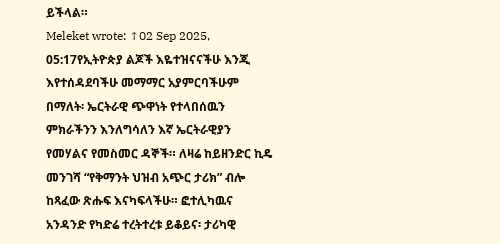ይችላል።
Meleket wrote: ↑02 Sep 2025, 05:17የኢትዮጵያ ልጆች እዬተዝናናችሁ እንጂ እየተሰዳደባችሁ መማማር አያምርባችሁም በማለት፡ ኤርትራዊ ጭዋነት የተላበሰዉን ምክራችንን እንለግሳለን እኛ ኤርትራዊያን የመሃልና የመስመር ዳኞች። ለዛሬ ከይዘንድር ኪዴ መንገሻ “የቅማንት ህዝብ አጭር ታሪክ” ብሎ ከጻፈው ጽሑፍ እናካፍላችሁ። ፎተሊካዉና አንዳንድ የካድሬ ተረትተረቱ ይቆይና፡ ታሪካዊ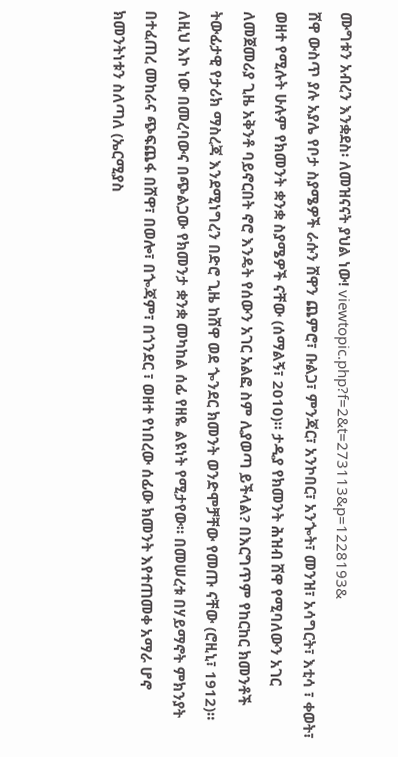ሙግቱን አብረን እንቋደስ፡ ለመዝናናት ያህል ነው! viewtopic.php?f=2&t=273113&p=1228193&
ሸዋ ውስጥ ያሉ አያሌ የቦታ ስያሜዎች ራሱን ሸዋን ጨምሮ፣ ቡልጋ፣ ምንጃር፣ አንኮበር፣ አንጐት፣ መንዝ፣ አሳግርት፣ እቲሳ ፣ ቀወት፣ ወዘተ የሚሉት ሁሉም የክመንት ቋንቋ ስያሜዎች ናቸው (ሰማልኝ፣ 2010)። ታዲያ የክመንት ሕዝብ ሸዋ የሚባለውን አገር ለመጀመሪያ ጊዜ አቅንቶ ባይኖርበት ኖሮ እንዴት የሰውን አገር አልፎ ስም ሊያወጣ ይችላል? በእርግጥም የከርከር ክመንቶች ትውፊታዊ የታሪክ ማስረጃ እንደሚነግረን በድሮ ጊዜ ከሸዋ ወደ ጐንደር ክመንት ወንድሞቻቸው የመጡ ናቸው (ሮዚኒ፣ 1912)። ለዚህ እኮ ነው በመረባውና በጭልጋው የክመንታ ቋንቋ መካከል ሰፊ የዘዬ ልዩነት የሚታየው። በመሠረቱ በሃይማኖት ምክንያት በተፈጠረ መከራና ጭፍጨፋ በሸዋ፣ በወሎ፣ በጐጃም፣ በጎንደር ፣ ወዘተ የነበረው ሰፊው ክመንት እየተጠመቀ አማራ ሆኖ ክመንትነቱን ስለጣለ (ኤርሚያስ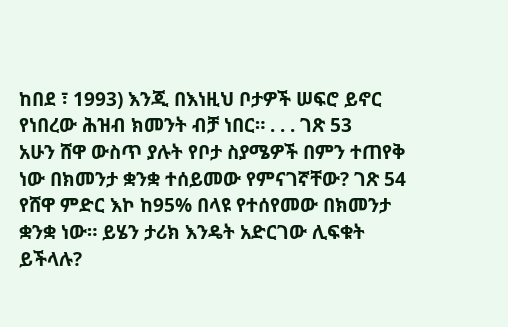ከበደ ፣ 1993) እንጂ በእነዚህ ቦታዎች ሠፍሮ ይኖር የነበረው ሕዝብ ክመንት ብቻ ነበር። . . . ገጽ 53
አሁን ሸዋ ውስጥ ያሉት የቦታ ስያሜዎች በምን ተጠየቅ ነው በክመንታ ቋንቋ ተሰይመው የምናገኛቸው? ገጽ 54
የሸዋ ምድር እኮ ከ95% በላዩ የተሰየመው በክመንታ ቋንቋ ነው። ይሄን ታሪክ እንዴት አድርገው ሊፍቁት ይችላሉ?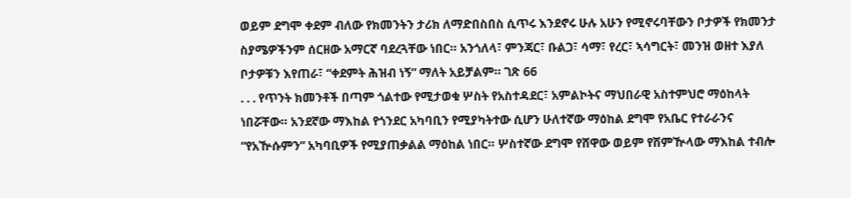ወይም ደግሞ ቀደም ብለው የክመንትን ታሪክ ለማድበስበስ ሲጥሩ እንደኖሩ ሁሉ አሁን የሚኖሩባቸውን ቦታዎች የክመንታ ስያሜዎችንም ሰርዘው አማርኛ ባደረጓቸው ነበር። አንጎለላ፣ ምንጃር፣ ቡልጋ፣ ሳማ፣ የረር፣ ኣሳግርት፣ መንዝ ወዘተ እያለ ቦታዎቹን እየጠራ፣ “ቀደምት ሕዝብ ነኝ” ማለት አይቻልም። ገጽ 66
. . . የጥንት ክመንቶች በጣም ጎልተው የሚታወቁ ሦስት የአስተዳደር፣ አምልኮትና ማህበራዊ አስተምህሮ ማዕከላት ነበሯቸው። አንደኛው ማእከል የጎንደር አካባቢን የሚያካትተው ሲሆን ሁለተኛው ማዕከል ደግሞ የአቤር የተራራንና “የአዅሱምን” አካባቢዎች የሚያጠቃልል ማዕከል ነበር። ሦስተኛው ደግሞ የሸዋው ወይም የሽምዅላው ማእከል ተብሎ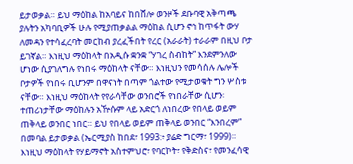ይታወቃል። ይህ ማዕከል ከአባይና ከበሸሎ ወንዞች ደቡባዊ አቅጣጫ ያሉትን አካባቢዎች ሁሉ የሚያጠቃልል ማዕከል ሲሆን ኖኅ ከጥፋት ውሃ ለመዳን የተሳፈረባት መርከብ ያረፈችበት የረር (አራራት) ተራራም በዚህ ቦታ ይገኛል። እነዚህ ማዕከላት በአዲሱ ቋንቋ “ሃገረ ስብከት” እንደምንለው ሆነው ሲያገለግሉ የነበሩ ማዕከላት ናቸው። እነዚህን የመሳሰሉ ሌሎች ቦታዎች የነበሩ ቢሆንም በዋናነት በጣም ጎልተው የሚታወቁት ግን ሦስቱ ናቸው። እነዚህ ማዕከላት የየራሳቸው ወንበሮች የነበራቸው ሲሆን፡ ተጠሪነታቸው ማዕከሉን አዅሱም ላይ አድርጎ ለነበረው የበላይ ወይም ጠቅላይ ወንበር ነበር። ይህ የበላይ ወይም ጠቅላይ ወንበር “እንበረም” በመባል ይታወቃል (ኤርሚያስ ከበደ፣ 1993:፥ ያሬድ ግርማ፣ 1999)። እነዚህ ማዕከላት የሃይማኖት አስተምህሮ፣ የባርኮት፣ የቅድስና፣ የመንፈሳዊ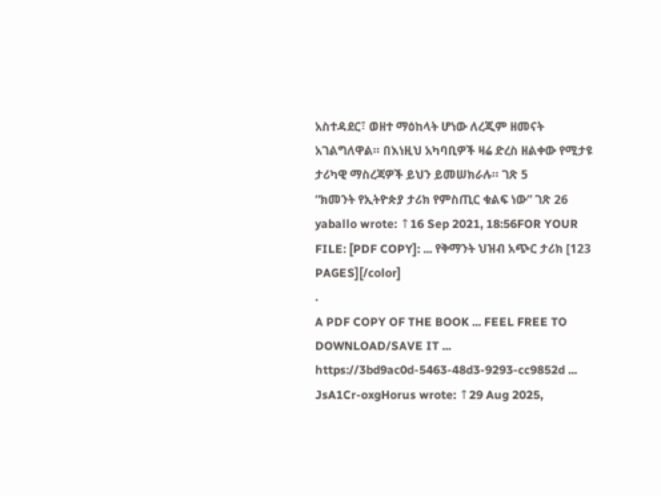አስተዳደር፣ ወዘተ ማዕከላት ሆነው ለረጂም ዘመናት አገልግለዋል። በእነዚህ አካባቢዎች ዛሬ ድረስ ዘልቀው የሚታዩ ታሪካዊ ማስረጃዎች ይህን ይመሠክራሉ። ገጽ 5
“ክመንት የኢትዮጵያ ታሪክ የምስጢር ቁልፍ ነው” ገጽ 26
yaballo wrote: ↑16 Sep 2021, 18:56FOR YOUR FILE: [PDF COPY]: ... የቅማንት ህዝብ አጭር ታሪክ [123 PAGES][/color]
.
A PDF COPY OF THE BOOK ... FEEL FREE TO DOWNLOAD/SAVE IT ...
https://3bd9ac0d-5463-48d3-9293-cc9852d ... JsA1Cr-oxgHorus wrote: ↑29 Aug 2025,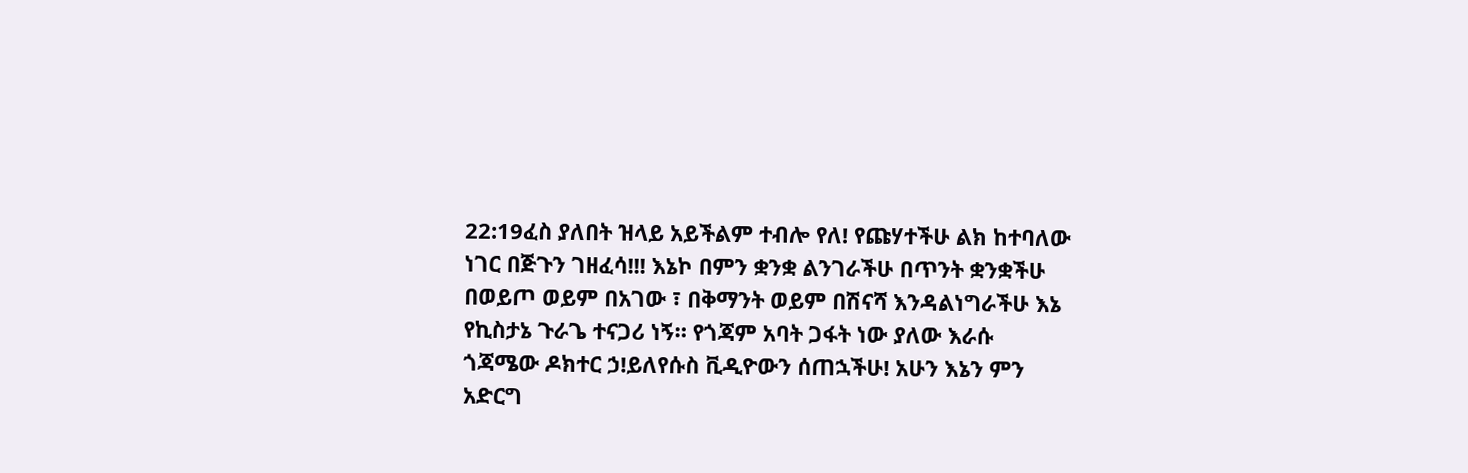22:19ፈስ ያለበት ዝላይ አይችልም ተብሎ የለ! የጩሃተችሁ ልክ ከተባለው ነገር በጅጉን ገዘፈሳ!!! እኔኮ በምን ቋንቋ ልንገራችሁ በጥንት ቋንቋችሁ በወይጦ ወይም በአገው ፣ በቅማንት ወይም በሽናሻ እንዳልነግራችሁ እኔ የኪስታኔ ጉራጌ ተናጋሪ ነኝ። የጎጃም አባት ጋፋት ነው ያለው እራሱ ጎጃሜው ዶክተር ኃ!ይለየሱስ ቪዲዮውን ሰጠኋችሁ! አሁን እኔን ምን አድርግ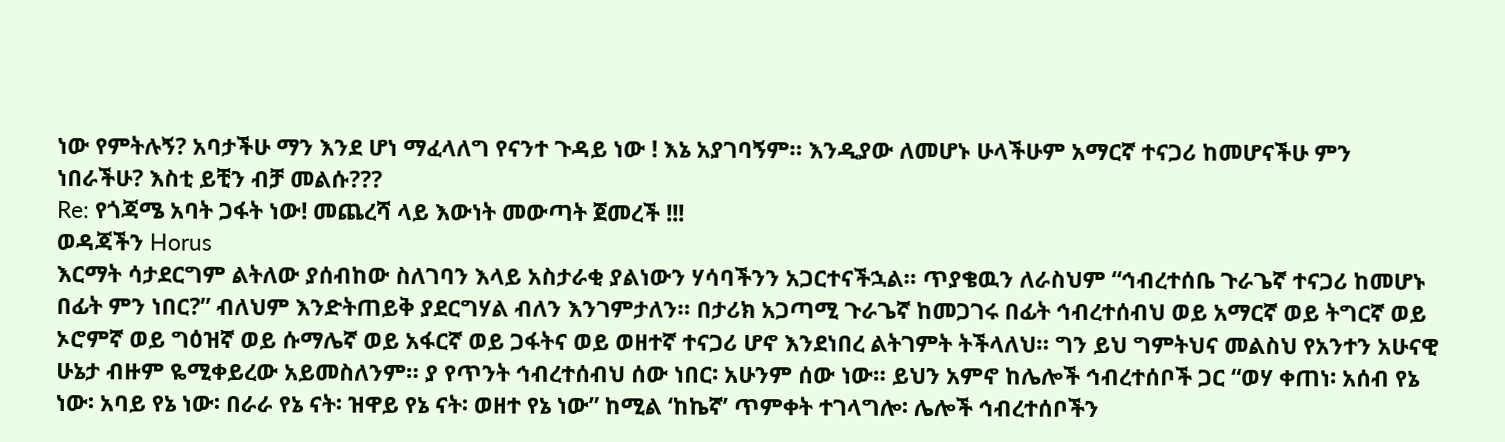ነው የምትሉኝ? አባታችሁ ማን እንደ ሆነ ማፈላለግ የናንተ ጉዳይ ነው ! እኔ አያገባኝም። እንዲያው ለመሆኑ ሁላችሁም አማርኛ ተናጋሪ ከመሆናችሁ ምን ነበራችሁ? እስቲ ይቺን ብቻ መልሱ???
Re: የጎጃሜ አባት ጋፋት ነው! መጨረሻ ላይ እውነት መውጣት ጀመረች !!!
ወዳጃችን Horus
እርማት ሳታደርግም ልትለው ያሰብከው ስለገባን እላይ አስታራቂ ያልነውን ሃሳባችንን አጋርተናችኋል። ጥያቄዉን ለራስህም “ኅብረተሰቤ ጉራጌኛ ተናጋሪ ከመሆኑ በፊት ምን ነበር?” ብለህም እንድትጠይቅ ያደርግሃል ብለን እንገምታለን። በታሪክ አጋጣሚ ጉራጌኛ ከመጋገሩ በፊት ኅብረተሰብህ ወይ አማርኛ ወይ ትግርኛ ወይ ኦሮምኛ ወይ ግዕዝኛ ወይ ሱማሌኛ ወይ አፋርኛ ወይ ጋፋትና ወይ ወዘተኛ ተናጋሪ ሆኖ እንደነበረ ልትገምት ትችላለህ። ግን ይህ ግምትህና መልስህ የአንተን አሁናዊ ሁኔታ ብዙም ዬሚቀይረው አይመስለንም። ያ የጥንት ኅብረተሰብህ ሰው ነበር፡ አሁንም ሰው ነው። ይህን አምኖ ከሌሎች ኅብረተሰቦች ጋር “ወሃ ቀጠነ፡ አሰብ የኔ ነው፡ አባይ የኔ ነው፡ በራራ የኔ ናት፡ ዝዋይ የኔ ናት፡ ወዘተ የኔ ነው” ከሚል ‘ከኬኛ’ ጥምቀት ተገላግሎ፡ ሌሎች ኅብረተሰቦችን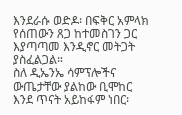እንደራሱ ወድዶ፡ በፍቅር አምላክ የሰጠውን ጸጋ ከተመስገን ጋር እያጣጣመ እንዲኖር መትጋት ያስፈልጋል።
ስለ ዲኤንኤ ሳምፕሎችና ውጤታቸው ያልከው ቢሞከር እንደ ጥናት አይከፋም ነበር፡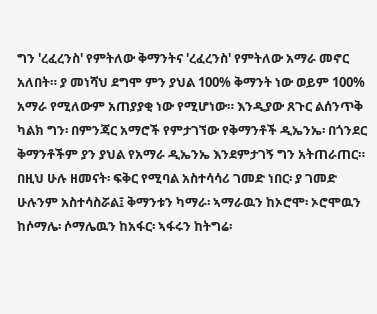ግን 'ረፈረንስ' የምትለው ቅማንትና 'ረፈረንስ' የምትለው አማራ መኖር አለበት። ያ መነሻህ ደግሞ ምን ያህል 100% ቅማንት ነው ወይም 100% አማራ የሚለውም አጠያያቂ ነው የሚሆነው። እንዲያው ጸጉር ልሰንጥቅ ካልክ ግን፡ በምንጃር አማሮች የምታገኘው የቅማንቶች ዲኤንኤ፡ በጎንደር ቅማንቶችም ያን ያህል የአማራ ዲኤንኤ እንደምታገኝ ግን አትጠራጠር። በዚህ ሁሉ ዘመናት፡ ፍቅር የሚባል አስተሳሳሪ ገመድ ነበር፡ ያ ገመድ ሁሉንም አስተሳስሯል፤ ቅማንቱን ካማራ፡ ኣማራዉን ከኦሮሞ፡ ኦሮሞዉን ከሶማሌ፡ ሶማሌዉን ከአፋር፡ ኣፋሩን ከትግሬ፡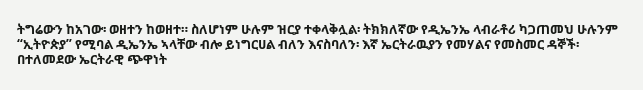ትግሬውን ከአገው፡ ወዘተን ከወዘተ። ስለሆነም ሁሉም ዝርያ ተቀላቅሏል፡ ትክክለኛው የዲኤንኤ ላብራቶሪ ካጋጠመህ ሁሉንም “ኢትዮጵያ” የሚባል ዲኤንኤ ኣላቸው ብሎ ይነግርሀል ብለን እናስባለን፡ እኛ ኤርትራዉያን የመሃልና የመስመር ዳኞች፡ በተለመደው ኤርትራዊ ጭዋነት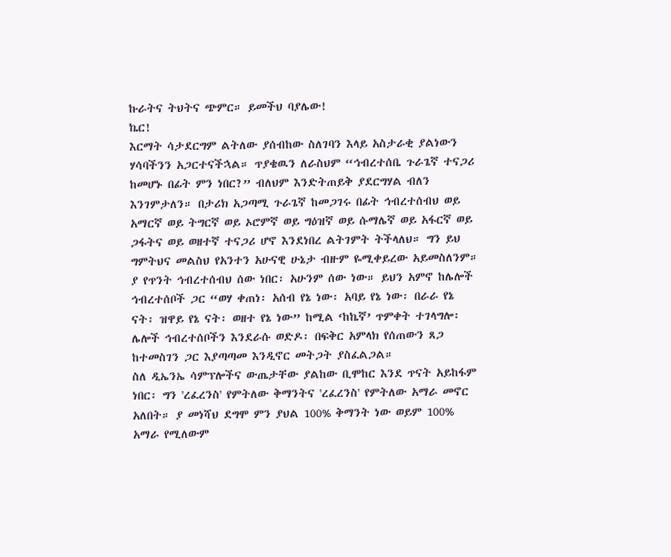ኩራትና ትህትና ጭምር። ይመችህ ባያሌው!
ኬር!
እርማት ሳታደርግም ልትለው ያሰብከው ስለገባን እላይ አስታራቂ ያልነውን ሃሳባችንን አጋርተናችኋል። ጥያቄዉን ለራስህም “ኅብረተሰቤ ጉራጌኛ ተናጋሪ ከመሆኑ በፊት ምን ነበር?” ብለህም እንድትጠይቅ ያደርግሃል ብለን እንገምታለን። በታሪክ አጋጣሚ ጉራጌኛ ከመጋገሩ በፊት ኅብረተሰብህ ወይ አማርኛ ወይ ትግርኛ ወይ ኦሮምኛ ወይ ግዕዝኛ ወይ ሱማሌኛ ወይ አፋርኛ ወይ ጋፋትና ወይ ወዘተኛ ተናጋሪ ሆኖ እንደነበረ ልትገምት ትችላለህ። ግን ይህ ግምትህና መልስህ የአንተን አሁናዊ ሁኔታ ብዙም ዬሚቀይረው አይመስለንም። ያ የጥንት ኅብረተሰብህ ሰው ነበር፡ አሁንም ሰው ነው። ይህን አምኖ ከሌሎች ኅብረተሰቦች ጋር “ወሃ ቀጠነ፡ አሰብ የኔ ነው፡ አባይ የኔ ነው፡ በራራ የኔ ናት፡ ዝዋይ የኔ ናት፡ ወዘተ የኔ ነው” ከሚል ‘ከኬኛ’ ጥምቀት ተገላግሎ፡ ሌሎች ኅብረተሰቦችን እንደራሱ ወድዶ፡ በፍቅር አምላክ የሰጠውን ጸጋ ከተመስገን ጋር እያጣጣመ እንዲኖር መትጋት ያስፈልጋል።
ስለ ዲኤንኤ ሳምፕሎችና ውጤታቸው ያልከው ቢሞከር እንደ ጥናት አይከፋም ነበር፡ ግን 'ረፈረንስ' የምትለው ቅማንትና 'ረፈረንስ' የምትለው አማራ መኖር አለበት። ያ መነሻህ ደግሞ ምን ያህል 100% ቅማንት ነው ወይም 100% አማራ የሚለውም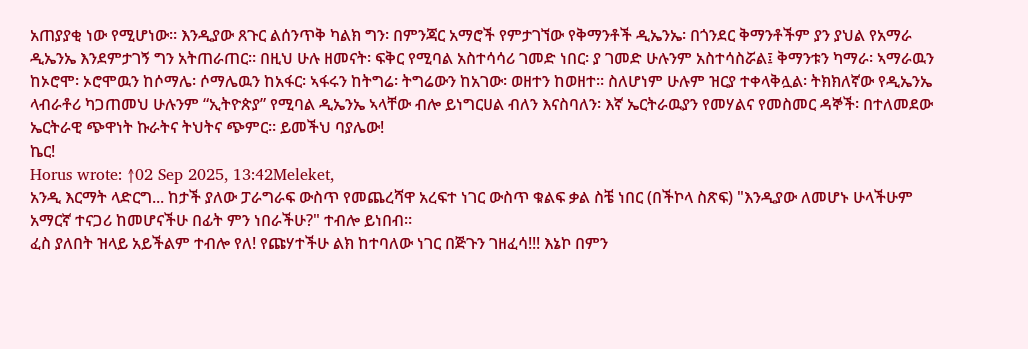አጠያያቂ ነው የሚሆነው። እንዲያው ጸጉር ልሰንጥቅ ካልክ ግን፡ በምንጃር አማሮች የምታገኘው የቅማንቶች ዲኤንኤ፡ በጎንደር ቅማንቶችም ያን ያህል የአማራ ዲኤንኤ እንደምታገኝ ግን አትጠራጠር። በዚህ ሁሉ ዘመናት፡ ፍቅር የሚባል አስተሳሳሪ ገመድ ነበር፡ ያ ገመድ ሁሉንም አስተሳስሯል፤ ቅማንቱን ካማራ፡ ኣማራዉን ከኦሮሞ፡ ኦሮሞዉን ከሶማሌ፡ ሶማሌዉን ከአፋር፡ ኣፋሩን ከትግሬ፡ ትግሬውን ከአገው፡ ወዘተን ከወዘተ። ስለሆነም ሁሉም ዝርያ ተቀላቅሏል፡ ትክክለኛው የዲኤንኤ ላብራቶሪ ካጋጠመህ ሁሉንም “ኢትዮጵያ” የሚባል ዲኤንኤ ኣላቸው ብሎ ይነግርሀል ብለን እናስባለን፡ እኛ ኤርትራዉያን የመሃልና የመስመር ዳኞች፡ በተለመደው ኤርትራዊ ጭዋነት ኩራትና ትህትና ጭምር። ይመችህ ባያሌው!
ኬር!
Horus wrote: ↑02 Sep 2025, 13:42Meleket,
አንዲ እርማት ላድርግ... ከታች ያለው ፓራግራፍ ውስጥ የመጨረሻዋ አረፍተ ነገር ውስጥ ቁልፍ ቃል ስቼ ነበር (በችኮላ ስጽፍ) "እንዲያው ለመሆኑ ሁላችሁም አማርኛ ተናጋሪ ከመሆናችሁ በፊት ምን ነበራችሁ?" ተብሎ ይነበብ።
ፈስ ያለበት ዝላይ አይችልም ተብሎ የለ! የጩሃተችሁ ልክ ከተባለው ነገር በጅጉን ገዘፈሳ!!! እኔኮ በምን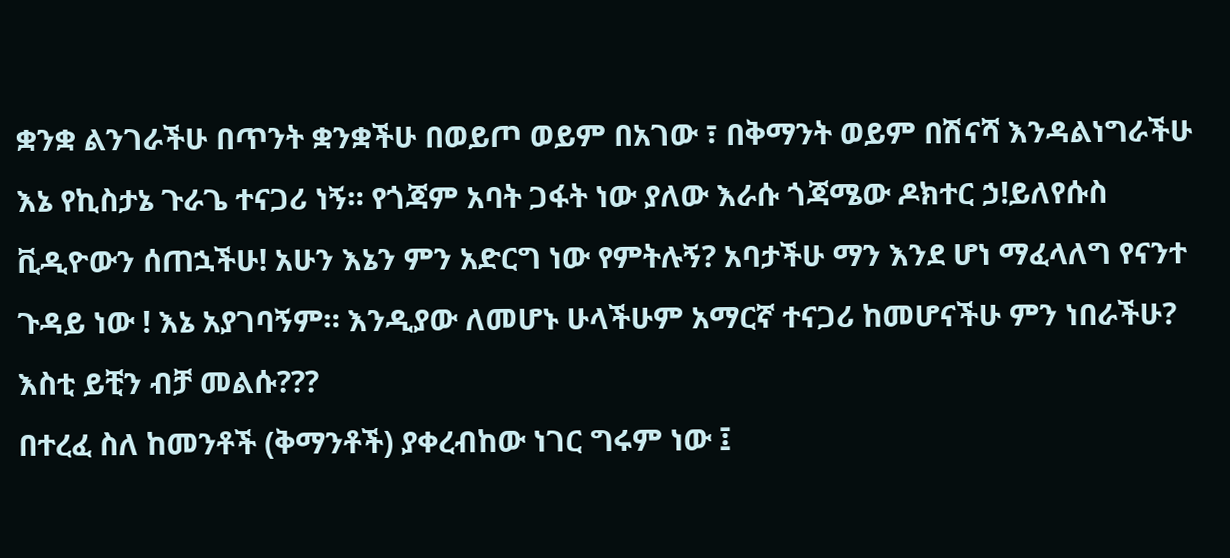ቋንቋ ልንገራችሁ በጥንት ቋንቋችሁ በወይጦ ወይም በአገው ፣ በቅማንት ወይም በሽናሻ እንዳልነግራችሁ እኔ የኪስታኔ ጉራጌ ተናጋሪ ነኝ። የጎጃም አባት ጋፋት ነው ያለው እራሱ ጎጃሜው ዶክተር ኃ!ይለየሱስ ቪዲዮውን ሰጠኋችሁ! አሁን እኔን ምን አድርግ ነው የምትሉኝ? አባታችሁ ማን እንደ ሆነ ማፈላለግ የናንተ ጉዳይ ነው ! እኔ አያገባኝም። እንዲያው ለመሆኑ ሁላችሁም አማርኛ ተናጋሪ ከመሆናችሁ ምን ነበራችሁ? እስቲ ይቺን ብቻ መልሱ???
በተረፈ ስለ ከመንቶች (ቅማንቶች) ያቀረብከው ነገር ግሩም ነው ፤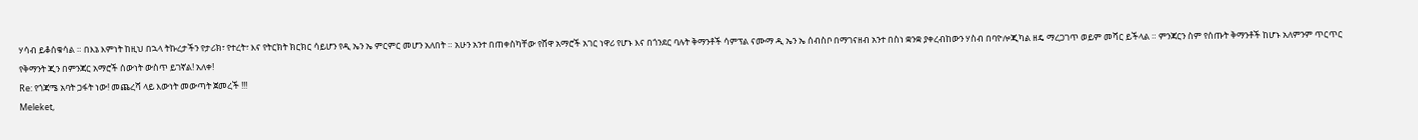ሃሳብ ይቆሰቁሳል ። በእኔ እምነት ከዚህ በኋላ ትኩረታችን የታሪክ፣ የተረት፣ እና የትርክት ክርክር ሳይሆን የዲ ኤን ኤ ምርምር መሆን አለበት ። አሁን አንተ በጠቀስካቸው የሸዋ አማሮች አገር ነዋሪ የሆኑ እና በጎንደር ባሉት ቅማንቶች ሳምፕል ናሙማ ዲ ኤን ኤ ሰብስቦ በማገናዘብ አንተ በስነ ቋንቋ ያቀረብከውን ሃስብ በባዮሎጂካል ዘዴ ማረጋገጥ ወይም መሻር ይችላል ። ምንጃርን ስም የሰጡት ቅማንቶች ከሆኑ አለምንም ጥርጥር የቅማንት ጂን በምንጃር አማሮች ሰውነት ውስጥ ይገኛል! አለቀ!
Re: የጎጃሜ አባት ጋፋት ነው! መጨረሻ ላይ እውነት መውጣት ጀመረች !!!
Meleket,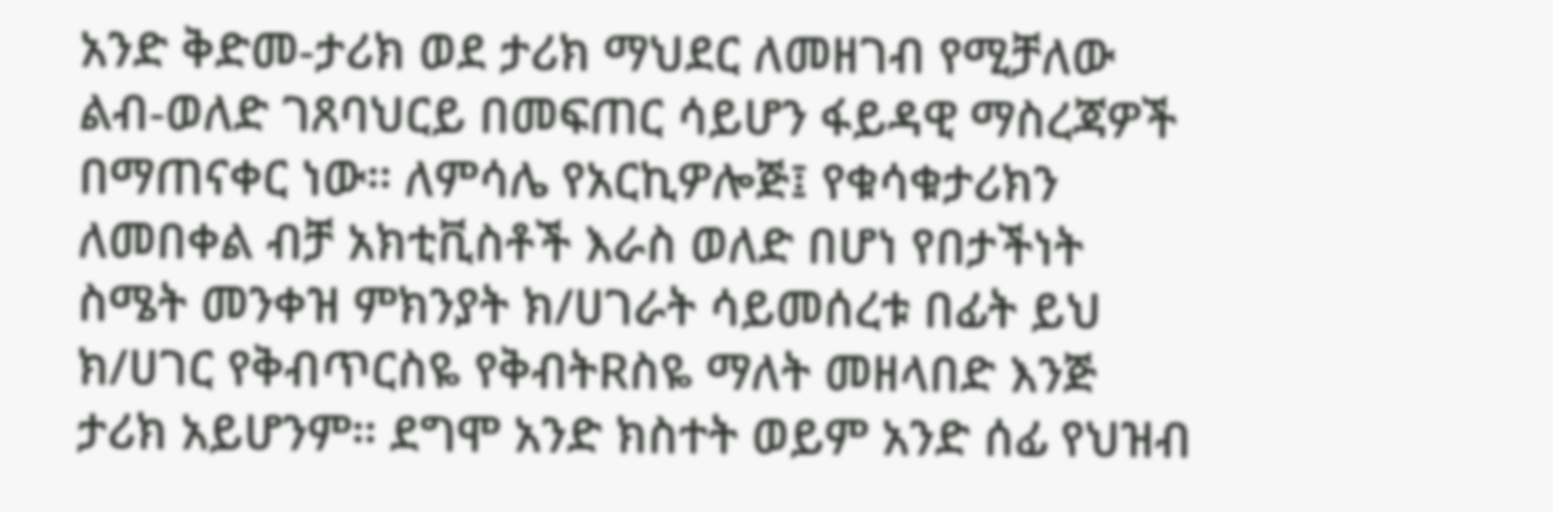አንድ ቅድመ-ታሪክ ወደ ታሪክ ማህደር ለመዘገብ የሚቻለው ልብ-ወለድ ገጸባህርይ በመፍጠር ሳይሆን ፋይዳዊ ማስረጃዎች በማጠናቀር ነው። ለምሳሌ የአርኪዎሎጅ፤ የቁሳቁታሪክን ለመበቀል ብቻ አክቲቪስቶች እራስ ወለድ በሆነ የበታችነት ስሜት መንቀዝ ምክንያት ክ/ሀገራት ሳይመሰረቱ በፊት ይህ ክ/ሀገር የቅብጥርስዬ የቅብትRስዬ ማለት መዘላበድ እንጅ ታሪክ አይሆንም። ደግሞ አንድ ክስተት ወይም አንድ ሰፊ የህዝብ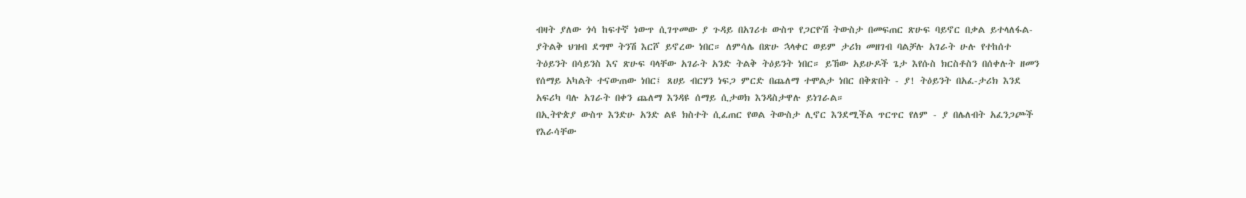ብዛት ያለው ጎሳ ከፍተኛ ነውጥ ሲገጥመው ያ ጉዳይ በአገሪቱ ውስጥ የጋርዮሽ ትውስታ በመፍጠር ጽሁፍ ባይኖር በቃል ይተላለፋል- ያትልቅ ህዝብ ደግሞ ትንሽ እርሾ ይኖረው ነበር። ለምሳሌ በጽሁ ኋላቀር ወይም ታሪክ መዘገብ ባልቻሉ አገራት ሁሉ የተከሰተ ትዕይንት በሳይንስ እና ጽሁፍ ባላቸው አገራት አንድ ትልቅ ትዕይንት ነበር። ይኸው አይሁዶች ጌታ እየሱስ ክርስቶስን በሰቀሉት ዘመን የሰማይ አካልት ተናውጠው ነበር፤ ጸሀይ ብርሃን ነፍጋ ምርድ በጨለማ ተሞልታ ነበር በቅጽበት - ያ! ትዕይንት በአፈ-ታሪክ እንደ አፍሪካ ባሉ አገራት በቀን ጨለማ እንዳዩ ሰማይ ሲታወክ እንዳስታዋሉ ይነገራል።
በኢትዮጵያ ውስጥ እንድሁ አንድ ልዩ ክስተት ሲፈጠር የወል ትውስታ ሊኖር እንደሚችል ጥርጥር የለም - ያ በሌለብት አፈንጋጮች የእራሳቸው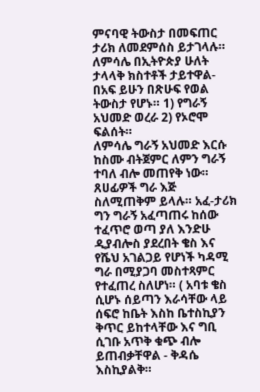ምናባዊ ትውስታ በመፍጠር ታሪክ ለመደምሰስ ይታገላሉ። ለምሳሌ በኢትዮጵያ ሁለት ታላላቅ ክስተቶች ታይተዋል- በአፍ ይሁን በጽሁፍ የወል ትውስታ የሆኑ። 1) የግራኝ አህመድ ወረራ 2) የኦሮሞ ፍልሰት።
ለምሳሌ ግራኝ አህመድ እርሱ ከስሙ ብትጀምር ለምን ግራኝ ተባለ ብሎ መጠየቅ ነው። ጸሀፊዎች ግራ እጅ ስለሚጠቅም ይላሉ። አፈ-ታሪክ ግን ግራኝ አፈጣጠሩ ከሰው ተፈጥሮ ወጣ ያለ እንድሁ ዲያብሎስ ያደረበት ቄስ እና የሼህ አገልጋይ የሆነች ካዳሚ ግራ በሚያጋባ መስተጻምር የተፈጠረ ስለሆነ። ( አባቱ ቄስ ሲሆኑ ሰይጣን እራሳቸው ላይ ሰፍሮ ከቤት እስከ ቤተስኪያን ቅጥር ይከተላቸው እና ግቢ ሲገቡ አጥቅ ቁጭ ብሎ ይጠብቃቸዋል - ቅዳሴ እስኪያልቅ።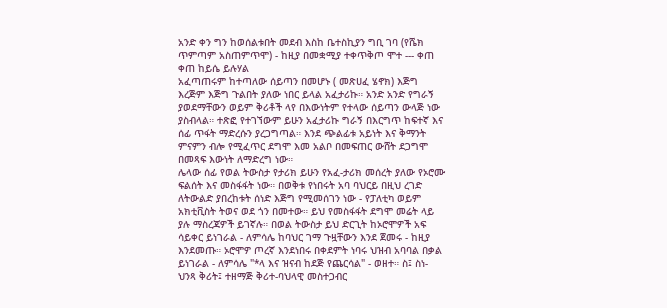አንድ ቀን ግን ከወሰልቱበት መደብ እስከ ቤተስኪያን ግቢ ገባ (የሼክ ጥምጣም አስጠምጥሞ) - ከዚያ በመቋሚያ ተቀጥቅጦ ሞተ --- ቀጠ ቀጠ ከይሴ ይሉሃል
አፈጣጠሩም ከተጣለው ሰይጣን በመሆኑ ( መጽሀፈ ሄኖክ) እጅግ እረጅም እጅግ ጉልበት ያለው ነበር ይላል አፈታሪኩ። አንድ አንድ የግራኝ ያወደማቸውን ወይም ቅሪቶች ላየ በእውነትም የተላው ሰይጣን ውላጅ ነው ያስብላል። ተጽፎ የተገኘውም ይሁን አፈታሪኩ ግራኝ በእርግጥ ከፍተኛ እና ሰፊ ጥፋት ማድረሱን ያረጋግጣል። እንደ ጭልፊቱ አይነት እና ቅማንት ምናምን ብሎ የሚፈጥር ደግሞ እመ አልቦ በመፍጠር ውሸት ደጋግሞ በመጻፍ እውነት ለማድረግ ነው።
ሌላው ሰፊ የወል ትውስታ የታሪክ ይሁን የአፈ-ታሪክ መሰረት ያለው የኦሮሙ ፍልሰት እና መስፋፋት ነው። በወቅቱ የነበሩት አባ ባህርይ በዚህ ረገድ ለትውልድ ያበረከቱት ሰነድ እጅግ የሚመሰገን ነው - የፓለቲካ ወይም አክቲቪስት ትወና ወደ ጎን በመተው። ይህ የመስፋፋት ደግሞ መሬት ላይ ያሉ ማስረጃዎች ይገኛሉ። በወል ትውስታ ይህ ድርጊት ከኦሮሞዎች አፍ ሳይቀር ይነገራል - ለምሳሌ ከባህር ገማ ጉዟቸውን እንደ ጀመሩ - ከዚያ እንደመጡ። ኦሮሞዎ ጦረኛ እንደነበሩ በቀደምት ነባሩ ህዝብ አባባል በቃል ይነገራል - ለምሳሌ "*ላ እና ዝናብ ከደጅ የጨርሳል" - ወዘተ። ስ፤ ስነ-ህንጻ ቅሪት፤ ተዘማጅ ቅሪተ-ባህላዊ መስተጋብር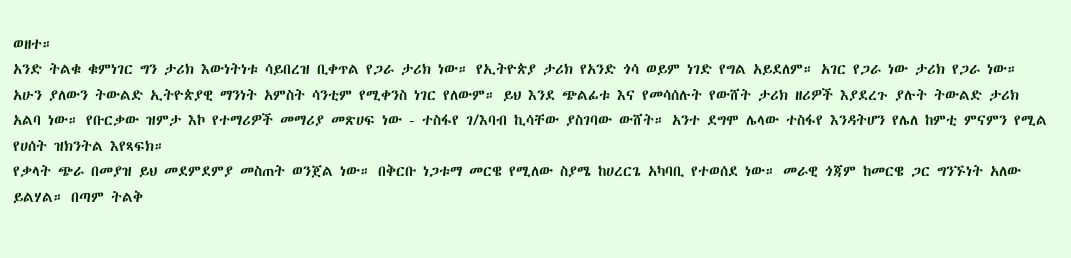ወዘተ።
አንድ ትልቁ ቁምነገር ግን ታሪክ እውነትነቱ ሳይበረዝ ቢቀጥል የጋራ ታሪክ ነው። የኢትዮጵያ ታሪክ የአንድ ጎሳ ወይም ነገድ የግል አይደለም። አገር የጋራ ነው ታሪክ የጋራ ነው። አሁን ያለውን ትውልድ ኢትዮጵያዊ ማንነት አምስት ሳንቲም የሚቀንስ ነገር የለውም። ይህ እንደ ጭልፊቱ እና የመሳሰሉት የውሸት ታሪክ ዘሪዎች እያደረጉ ያሉት ትውልድ ታሪክ አልባ ነው። የቡርቃው ዝምታ እኮ የተማሪዎች መማሪያ መጽሀፍ ነው - ተስፋየ ገ/እባብ ኪሳቸው ያስገባው ውሸት። አንተ ደግሞ ሌላው ተስፋየ እንዳትሆን የሌለ ከምቲ ምናምን የሚል የሀሰት ዝክንትል እየጻፍክ።
የቃላት ጭራ በመያዝ ይህ መደምደምያ መስጠት ወንጀል ነው። በቅርቡ ነጋቱማ መርዌ የሚለው ስያሜ ከሀረርጌ አካባቢ የተወሰደ ነው። መራዊ ጎጃም ከመርዌ ጋር ግንኙነት አለው ይልሃል። በጣም ትልቅ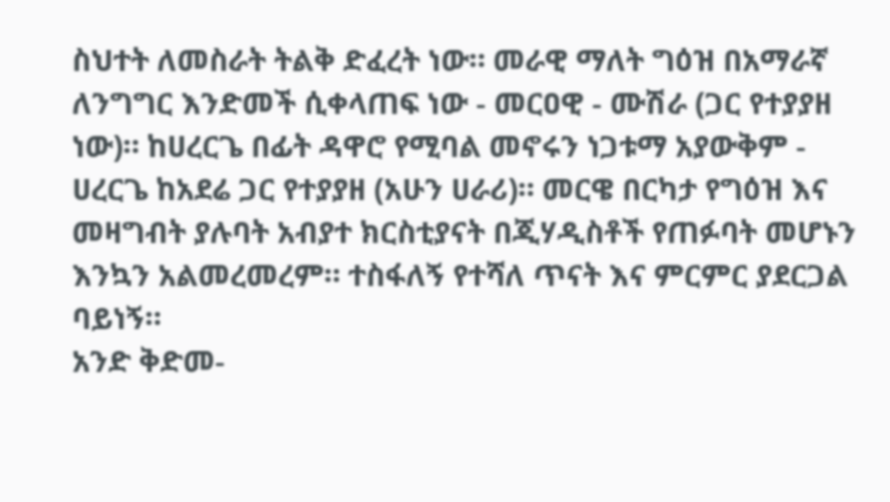ስህተት ለመስራት ትልቅ ድፈረት ነው። መራዊ ማለት ግዕዝ በአማራኛ ለንግግር እንድመች ሲቀላጠፍ ነው - መርዐዊ - ሙሽራ (ጋር የተያያዘ ነው)። ከሀረርጌ በፊት ዳዋሮ የሚባል መኖሩን ነጋቱማ አያውቅም - ሀረርጌ ከአደሬ ጋር የተያያዘ (አሁን ሀራሪ)። መርዌ በርካታ የግዕዝ እና መዛግብት ያሉባት አብያተ ክርስቲያናት በጂሃዲስቶች የጠፉባት መሆኑን እንኳን አልመረመረም። ተስፋለኝ የተሻለ ጥናት እና ምርምር ያደርጋል ባይነኝ።
አንድ ቅድመ-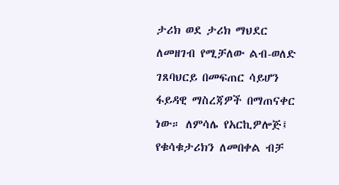ታሪክ ወደ ታሪክ ማህደር ለመዘገብ የሚቻለው ልብ-ወለድ ገጸባህርይ በመፍጠር ሳይሆን ፋይዳዊ ማስረጃዎች በማጠናቀር ነው። ለምሳሌ የአርኪዎሎጅ፤ የቁሳቁታሪክን ለመበቀል ብቻ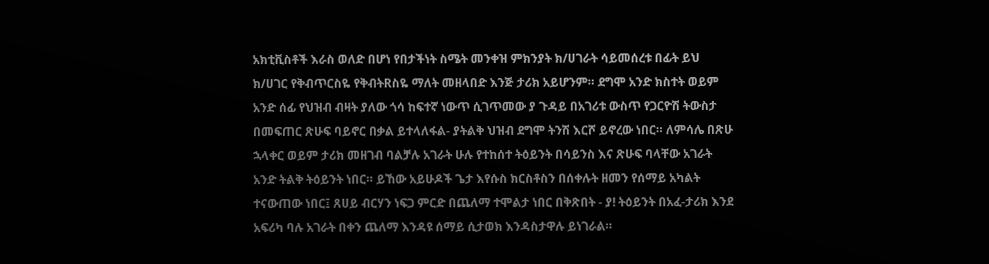አክቲቪስቶች እራስ ወለድ በሆነ የበታችነት ስሜት መንቀዝ ምክንያት ክ/ሀገራት ሳይመሰረቱ በፊት ይህ ክ/ሀገር የቅብጥርስዬ የቅብትRስዬ ማለት መዘላበድ እንጅ ታሪክ አይሆንም። ደግሞ አንድ ክስተት ወይም አንድ ሰፊ የህዝብ ብዛት ያለው ጎሳ ከፍተኛ ነውጥ ሲገጥመው ያ ጉዳይ በአገሪቱ ውስጥ የጋርዮሽ ትውስታ በመፍጠር ጽሁፍ ባይኖር በቃል ይተላለፋል- ያትልቅ ህዝብ ደግሞ ትንሽ እርሾ ይኖረው ነበር። ለምሳሌ በጽሁ ኋላቀር ወይም ታሪክ መዘገብ ባልቻሉ አገራት ሁሉ የተከሰተ ትዕይንት በሳይንስ እና ጽሁፍ ባላቸው አገራት አንድ ትልቅ ትዕይንት ነበር። ይኸው አይሁዶች ጌታ እየሱስ ክርስቶስን በሰቀሉት ዘመን የሰማይ አካልት ተናውጠው ነበር፤ ጸሀይ ብርሃን ነፍጋ ምርድ በጨለማ ተሞልታ ነበር በቅጽበት - ያ! ትዕይንት በአፈ-ታሪክ እንደ አፍሪካ ባሉ አገራት በቀን ጨለማ እንዳዩ ሰማይ ሲታወክ እንዳስታዋሉ ይነገራል።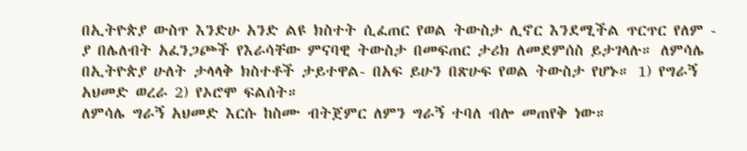በኢትዮጵያ ውስጥ እንድሁ አንድ ልዩ ክስተት ሲፈጠር የወል ትውስታ ሊኖር እንደሚችል ጥርጥር የለም - ያ በሌለብት አፈንጋጮች የእራሳቸው ምናባዊ ትውስታ በመፍጠር ታሪክ ለመደምሰስ ይታገላሉ። ለምሳሌ በኢትዮጵያ ሁለት ታላላቅ ክስተቶች ታይተዋል- በአፍ ይሁን በጽሁፍ የወል ትውስታ የሆኑ። 1) የግራኝ አህመድ ወረራ 2) የኦሮሞ ፍልሰት።
ለምሳሌ ግራኝ አህመድ እርሱ ከስሙ ብትጀምር ለምን ግራኝ ተባለ ብሎ መጠየቅ ነው።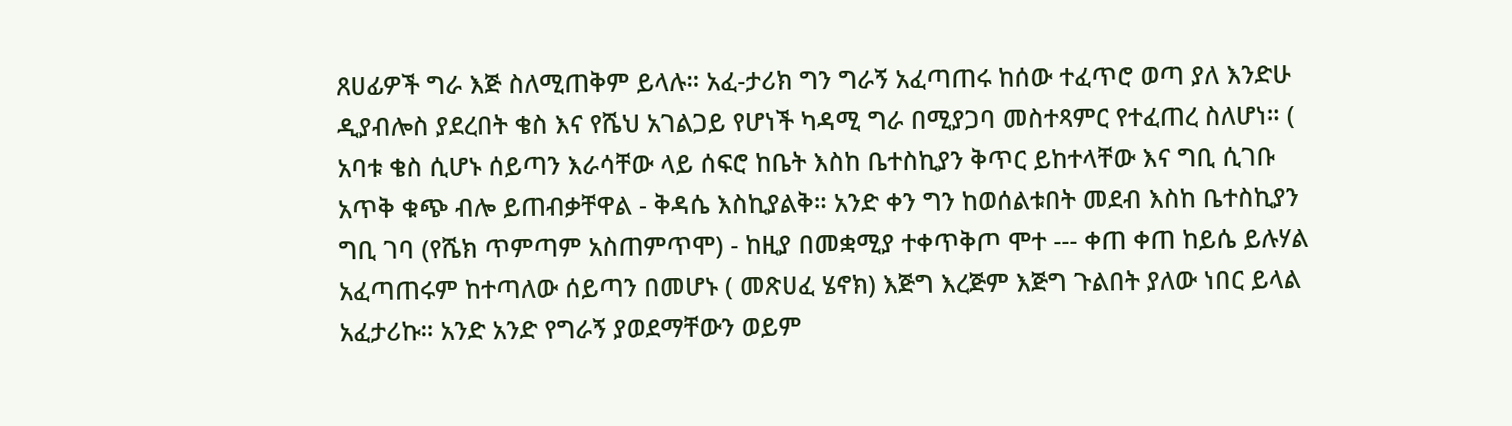ጸሀፊዎች ግራ እጅ ስለሚጠቅም ይላሉ። አፈ-ታሪክ ግን ግራኝ አፈጣጠሩ ከሰው ተፈጥሮ ወጣ ያለ እንድሁ ዲያብሎስ ያደረበት ቄስ እና የሼህ አገልጋይ የሆነች ካዳሚ ግራ በሚያጋባ መስተጻምር የተፈጠረ ስለሆነ። ( አባቱ ቄስ ሲሆኑ ሰይጣን እራሳቸው ላይ ሰፍሮ ከቤት እስከ ቤተስኪያን ቅጥር ይከተላቸው እና ግቢ ሲገቡ አጥቅ ቁጭ ብሎ ይጠብቃቸዋል - ቅዳሴ እስኪያልቅ። አንድ ቀን ግን ከወሰልቱበት መደብ እስከ ቤተስኪያን ግቢ ገባ (የሼክ ጥምጣም አስጠምጥሞ) - ከዚያ በመቋሚያ ተቀጥቅጦ ሞተ --- ቀጠ ቀጠ ከይሴ ይሉሃል
አፈጣጠሩም ከተጣለው ሰይጣን በመሆኑ ( መጽሀፈ ሄኖክ) እጅግ እረጅም እጅግ ጉልበት ያለው ነበር ይላል አፈታሪኩ። አንድ አንድ የግራኝ ያወደማቸውን ወይም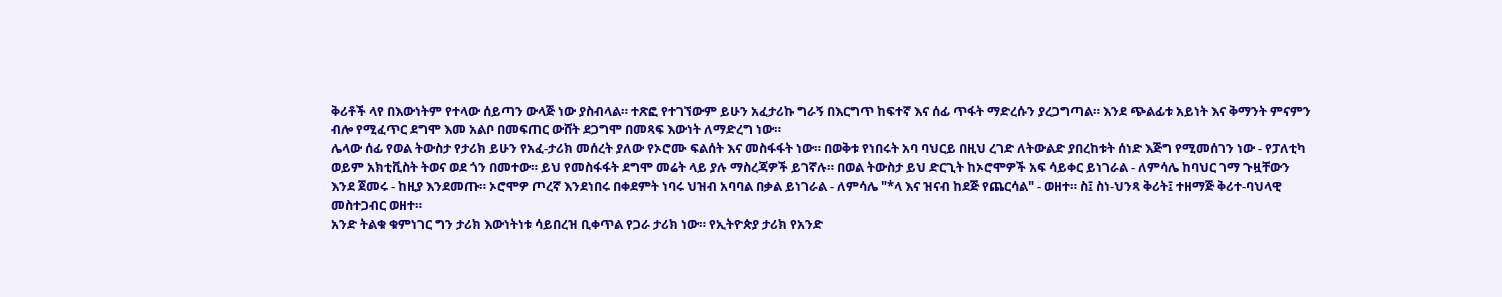ቅሪቶች ላየ በእውነትም የተላው ሰይጣን ውላጅ ነው ያስብላል። ተጽፎ የተገኘውም ይሁን አፈታሪኩ ግራኝ በእርግጥ ከፍተኛ እና ሰፊ ጥፋት ማድረሱን ያረጋግጣል። እንደ ጭልፊቱ አይነት እና ቅማንት ምናምን ብሎ የሚፈጥር ደግሞ እመ አልቦ በመፍጠር ውሸት ደጋግሞ በመጻፍ እውነት ለማድረግ ነው።
ሌላው ሰፊ የወል ትውስታ የታሪክ ይሁን የአፈ-ታሪክ መሰረት ያለው የኦሮሙ ፍልሰት እና መስፋፋት ነው። በወቅቱ የነበሩት አባ ባህርይ በዚህ ረገድ ለትውልድ ያበረከቱት ሰነድ እጅግ የሚመሰገን ነው - የፓለቲካ ወይም አክቲቪስት ትወና ወደ ጎን በመተው። ይህ የመስፋፋት ደግሞ መሬት ላይ ያሉ ማስረጃዎች ይገኛሉ። በወል ትውስታ ይህ ድርጊት ከኦሮሞዎች አፍ ሳይቀር ይነገራል - ለምሳሌ ከባህር ገማ ጉዟቸውን እንደ ጀመሩ - ከዚያ እንደመጡ። ኦሮሞዎ ጦረኛ እንደነበሩ በቀደምት ነባሩ ህዝብ አባባል በቃል ይነገራል - ለምሳሌ "*ላ እና ዝናብ ከደጅ የጨርሳል" - ወዘተ። ስ፤ ስነ-ህንጻ ቅሪት፤ ተዘማጅ ቅሪተ-ባህላዊ መስተጋብር ወዘተ።
አንድ ትልቁ ቁምነገር ግን ታሪክ እውነትነቱ ሳይበረዝ ቢቀጥል የጋራ ታሪክ ነው። የኢትዮጵያ ታሪክ የአንድ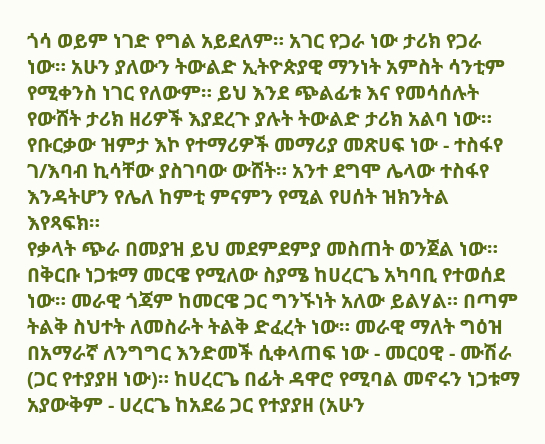ጎሳ ወይም ነገድ የግል አይደለም። አገር የጋራ ነው ታሪክ የጋራ ነው። አሁን ያለውን ትውልድ ኢትዮጵያዊ ማንነት አምስት ሳንቲም የሚቀንስ ነገር የለውም። ይህ እንደ ጭልፊቱ እና የመሳሰሉት የውሸት ታሪክ ዘሪዎች እያደረጉ ያሉት ትውልድ ታሪክ አልባ ነው። የቡርቃው ዝምታ እኮ የተማሪዎች መማሪያ መጽሀፍ ነው - ተስፋየ ገ/እባብ ኪሳቸው ያስገባው ውሸት። አንተ ደግሞ ሌላው ተስፋየ እንዳትሆን የሌለ ከምቲ ምናምን የሚል የሀሰት ዝክንትል እየጻፍክ።
የቃላት ጭራ በመያዝ ይህ መደምደምያ መስጠት ወንጀል ነው። በቅርቡ ነጋቱማ መርዌ የሚለው ስያሜ ከሀረርጌ አካባቢ የተወሰደ ነው። መራዊ ጎጃም ከመርዌ ጋር ግንኙነት አለው ይልሃል። በጣም ትልቅ ስህተት ለመስራት ትልቅ ድፈረት ነው። መራዊ ማለት ግዕዝ በአማራኛ ለንግግር እንድመች ሲቀላጠፍ ነው - መርዐዊ - ሙሽራ (ጋር የተያያዘ ነው)። ከሀረርጌ በፊት ዳዋሮ የሚባል መኖሩን ነጋቱማ አያውቅም - ሀረርጌ ከአደሬ ጋር የተያያዘ (አሁን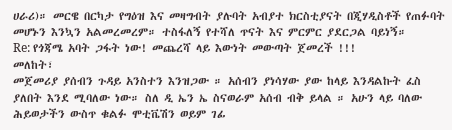ሀራሪ)። መርዌ በርካታ የግዕዝ እና መዛግብት ያሉባት አብያተ ክርስቲያናት በጂሃዲስቶች የጠፉባት መሆኑን እንኳን አልመረመረም። ተስፋለኝ የተሻለ ጥናት እና ምርምር ያደርጋል ባይነኝ።
Re: የጎጃሜ አባት ጋፋት ነው! መጨረሻ ላይ እውነት መውጣት ጀመረች !!!
መለከት፣
መጀመሪያ ያሰብን ጉዳይ አንስተን እንዝጋው ። አሰብን ያነሳሃው ያው ከላይ እንዳልኩት ፈስ ያለበት እንደ ሚባለው ነው። ስለ ዲ ኤን ኤ ስናወራም አሰብ ብቅ ይላል ። አሁን ላይ ባለው ሕይወታችን ውስጥ ቁልፉ ሞቲቬሽን ወይም ገፊ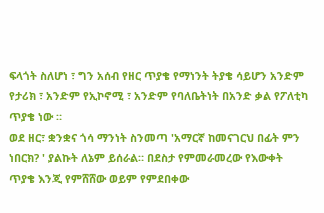ፍላጎት ስለሆነ ፣ ግን አሰብ የዘር ጥያቄ የማነንት ትያቄ ሳይሆን አንድም የታሪክ ፣ አንድም የኢኮኖሚ ፣ አንድም የባለቤትነት በአንድ ቃል የፖለቲካ ጥያቄ ነው ።
ወደ ዘር፣ ቋንቋና ጎሳ ማንነት ስንመጣ 'አማርኛ ከመናገርህ በፊት ምን ነበርክ? ' ያልኩት ለኔም ይሰራል። በደስታ የምመራመረው የእውቀት ጥያቄ እንጂ የምሸሸው ወይም የምደበቀው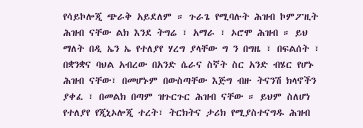የሳይኮሎጂ ጭራቅ አይደለም ። ጉራጌ የሚባሉት ሕዝብ ኮምፖዚት ሕዝብ ናቸው ልክ እንደ ትግሬ ፣ አማራ ፣ ኦሮሞ ሕዝብ ። ይህ ማለት በዲ ኤን ኤ የተለያየ ሃረግ ያላቸው ግ ን በግዜ ፣ በፍልሰት ፣ በቋንቋና ባህል አብረው በአንድ ሴራና ስኛት ስር አንድ ብሄር የሆኑ ሕዝብ ናቸው፣ በመሆኑም በውስጣቸው እጅግ ብዙ ትናንሽ ክላኖችን ያቀፈ ፣ በመልክ በጣም ዝጉርጉር ሕዝብ ናቸው ። ይህም ስለሆነ የተለያየ የጂኒኦሎጂ ተረት፣ ትርክትና ታሪክ የሚያስተናግዱ ሕዝብ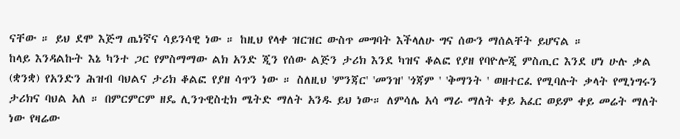ናቸው ። ይህ ደሞ እጅግ ጤነኛና ሳይንሳዊ ነው ። ከዚህ የላቀ ዝርዝር ውስጥ መግባት እችላለሁ ግና ሰውን ማሰልቸት ይሆናል ።
ከላይ እንዳልኩት እኔ ካንተ ጋር የምስማማው ልክ አንድ ጂን የሰው ልጅን ታሪክ እንደ ካዝና ቆልፎ የያዘ የባዮሎጂ ምስጢር እንደ ሆነ ሁሉ ቃል (ቋንቋ) የአንድን ሕዝብ ባህልና ታሪክ ቆልፎ የያዘ ሳጥን ነው ። ስለዚህ 'ምንጃር' 'መንዝ' 'ጎጃም ' 'ቅማንት ' ወዘተርፈ የሚባሉት ቃላት የሚነግሩን ታሪክና ባህል አለ ። በምርምርም ዘዴ ሊንጉዊስቲክ ሜትድ ማለት አንዱ ይህ ነው። ለምሳሌ አሳ ማራ ማለት ቀይ አፈር ወይም ቀይ መሬት ማለት ነው የዛሬው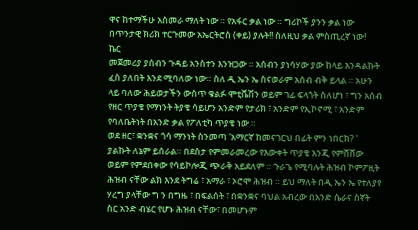ዋና ከተማችሁ አስመራ ማለት ነው ። የአፋር ቃል ነው ። ግሪኮች ያንን ቃል ነው በጥንታዊ ክሪክ ተርጉመው አኤርትሮስ (ቀይ) ያሉት!! ስለዚህ ቃል ምስጢረኛ ነው!
ኬር
መጀመሪያ ያሰብን ጉዳይ አንስተን እንዝጋው ። አሰብን ያነሳሃው ያው ከላይ እንዳልኩት ፈስ ያለበት እንደ ሚባለው ነው። ስለ ዲ ኤን ኤ ስናወራም አሰብ ብቅ ይላል ። አሁን ላይ ባለው ሕይወታችን ውስጥ ቁልፉ ሞቲቬሽን ወይም ገፊ ፍላጎት ስለሆነ ፣ ግን አሰብ የዘር ጥያቄ የማነንት ትያቄ ሳይሆን አንድም የታሪክ ፣ አንድም የኢኮኖሚ ፣ አንድም የባለቤትነት በአንድ ቃል የፖለቲካ ጥያቄ ነው ።
ወደ ዘር፣ ቋንቋና ጎሳ ማንነት ስንመጣ 'አማርኛ ከመናገርህ በፊት ምን ነበርክ? ' ያልኩት ለኔም ይሰራል። በደስታ የምመራመረው የእውቀት ጥያቄ እንጂ የምሸሸው ወይም የምደበቀው የሳይኮሎጂ ጭራቅ አይደለም ። ጉራጌ የሚባሉት ሕዝብ ኮምፖዚት ሕዝብ ናቸው ልክ እንደ ትግሬ ፣ አማራ ፣ ኦሮሞ ሕዝብ ። ይህ ማለት በዲ ኤን ኤ የተለያየ ሃረግ ያላቸው ግ ን በግዜ ፣ በፍልሰት ፣ በቋንቋና ባህል አብረው በአንድ ሴራና ስኛት ስር አንድ ብሄር የሆኑ ሕዝብ ናቸው፣ በመሆኑም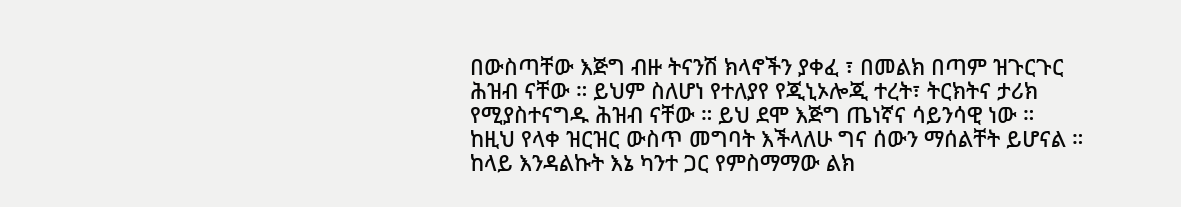በውስጣቸው እጅግ ብዙ ትናንሽ ክላኖችን ያቀፈ ፣ በመልክ በጣም ዝጉርጉር ሕዝብ ናቸው ። ይህም ስለሆነ የተለያየ የጂኒኦሎጂ ተረት፣ ትርክትና ታሪክ የሚያስተናግዱ ሕዝብ ናቸው ። ይህ ደሞ እጅግ ጤነኛና ሳይንሳዊ ነው ። ከዚህ የላቀ ዝርዝር ውስጥ መግባት እችላለሁ ግና ሰውን ማሰልቸት ይሆናል ።
ከላይ እንዳልኩት እኔ ካንተ ጋር የምስማማው ልክ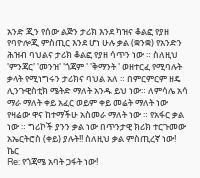አንድ ጂን የሰው ልጅን ታሪክ እንደ ካዝና ቆልፎ የያዘ የባዮሎጂ ምስጢር እንደ ሆነ ሁሉ ቃል (ቋንቋ) የአንድን ሕዝብ ባህልና ታሪክ ቆልፎ የያዘ ሳጥን ነው ። ስለዚህ 'ምንጃር' 'መንዝ' 'ጎጃም ' 'ቅማንት ' ወዘተርፈ የሚባሉት ቃላት የሚነግሩን ታሪክና ባህል አለ ። በምርምርም ዘዴ ሊንጉዊስቲክ ሜትድ ማለት አንዱ ይህ ነው። ለምሳሌ አሳ ማራ ማለት ቀይ አፈር ወይም ቀይ መሬት ማለት ነው የዛሬው ዋና ከተማችሁ አስመራ ማለት ነው ። የአፋር ቃል ነው ። ግሪኮች ያንን ቃል ነው በጥንታዊ ክሪክ ተርጉመው አኤርትሮስ (ቀይ) ያሉት!! ስለዚህ ቃል ምስጢረኛ ነው!
ኬር
Re: የጎጃሜ አባት ጋፋት ነው!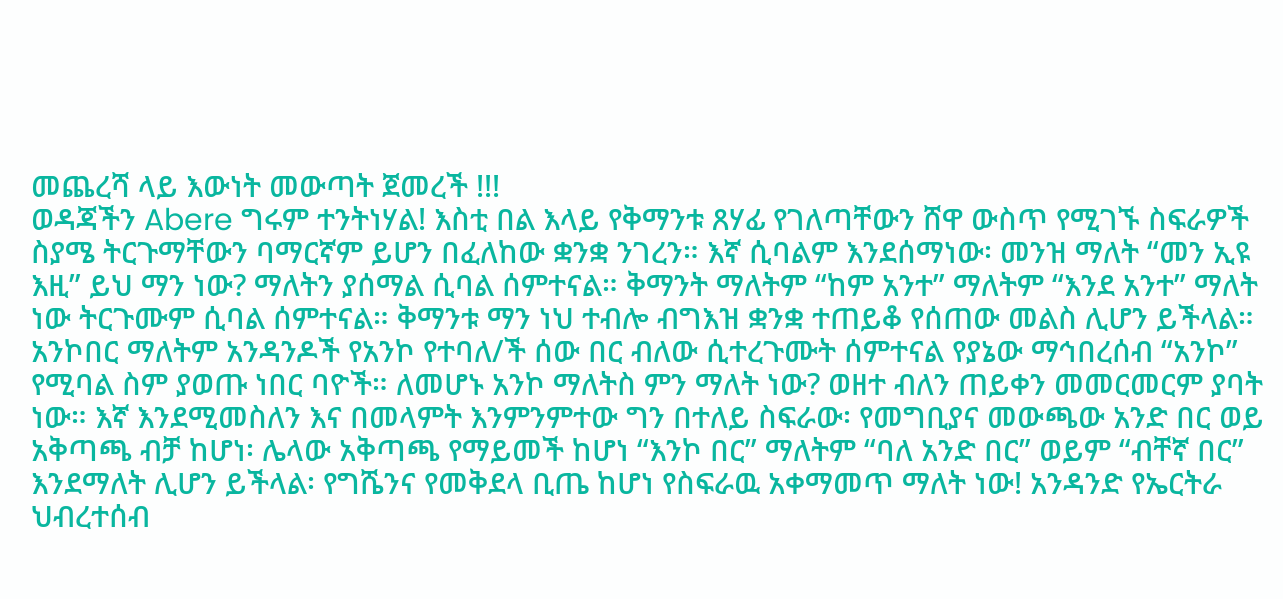መጨረሻ ላይ እውነት መውጣት ጀመረች !!!
ወዳጃችን Abere ግሩም ተንትነሃል! እስቲ በል እላይ የቅማንቱ ጸሃፊ የገለጣቸውን ሸዋ ውስጥ የሚገኙ ስፍራዎች ስያሜ ትርጉማቸውን ባማርኛም ይሆን በፈለከው ቋንቋ ንገረን። እኛ ሲባልም እንደሰማነው፡ መንዝ ማለት “መን ኢዩ እዚ” ይህ ማን ነው? ማለትን ያሰማል ሲባል ሰምተናል። ቅማንት ማለትም “ከም አንተ” ማለትም “እንደ አንተ” ማለት ነው ትርጉሙም ሲባል ሰምተናል። ቅማንቱ ማን ነህ ተብሎ ብግእዝ ቋንቋ ተጠይቆ የሰጠው መልስ ሊሆን ይችላል። አንኮበር ማለትም አንዳንዶች የአንኮ የተባለ/ች ሰው በር ብለው ሲተረጉሙት ሰምተናል የያኔው ማኅበረሰብ “አንኮ” የሚባል ስም ያወጡ ነበር ባዮች። ለመሆኑ አንኮ ማለትስ ምን ማለት ነው? ወዘተ ብለን ጠይቀን መመርመርም ያባት ነው። እኛ እንደሚመስለን እና በመላምት እንምንምተው ግን በተለይ ስፍራው፡ የመግቢያና መውጫው አንድ በር ወይ አቅጣጫ ብቻ ከሆነ፡ ሌላው አቅጣጫ የማይመች ከሆነ “እንኮ በር” ማለትም “ባለ አንድ በር” ወይም “ብቸኛ በር” እንደማለት ሊሆን ይችላል፡ የግሼንና የመቅደላ ቢጤ ከሆነ የስፍራዉ አቀማመጥ ማለት ነው! አንዳንድ የኤርትራ ህብረተሰብ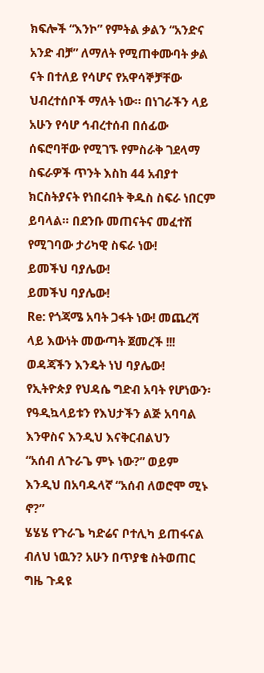ክፍሎች “እንኮ” የምትል ቃልን “አንድና አንድ ብቻ” ለማለት የሚጠቀሙባት ቃል ናት በተለይ የሳሆና የአዋሳኞቻቸው ህብረተሰቦች ማለት ነው። በነገራችን ላይ አሁን የሳሆ ኅብረተሰብ በሰፊው ሰፍሮባቸው የሚገኙ የምስራቅ ገደላማ ስፍራዎች ጥንት እስከ 44 አብያተ ክርስትያናት የነበሩበት ቅዱስ ስፍራ ነበርም ይባላል። በደንቡ መጠናትና መፈተሽ የሚገባው ታሪካዊ ስፍራ ነው!
ይመችህ ባያሌው!
ይመችህ ባያሌው!
Re: የጎጃሜ አባት ጋፋት ነው! መጨረሻ ላይ እውነት መውጣት ጀመረች !!!
ወዳጃችን እንዴት ነህ ባያሌው!
የኢትዮጵያ የህዳሴ ግድብ አባት የሆነውን፡ የዓዲኳላይቱን የእህታችን ልጅ አባባል እንዋስና እንዲህ እናቅርብልህን
“አሰብ ለጉራጌ ምኑ ነው?” ወይም እንዲህ በአባዱላኛ “አሰብ ለወሮሞ ሚኑ ኖ?”
ሄሄሄ የጉራጌ ካድሬና ቦተሊካ ይጠፋናል ብለህ ነዉን? አሁን በጥያቄ ስትወጠር ግዜ ጉዳዩ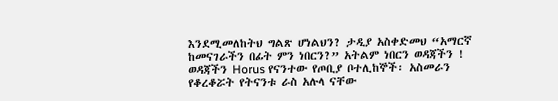እንደሚመለከትህ ግልጽ ሆነልህን? ታዲያ አስቀድመህ “አማርኛ ከመናገራችን በፊት ምን ነበርን?” አትልም ነበርን ወዳጃችን !
ወዳጃችን Horus የናንተው የጦቢያ ቦተሊከኞች፡ አስመራን የቆረቆሯት የትናንቱ ራስ አሉላ ናቸው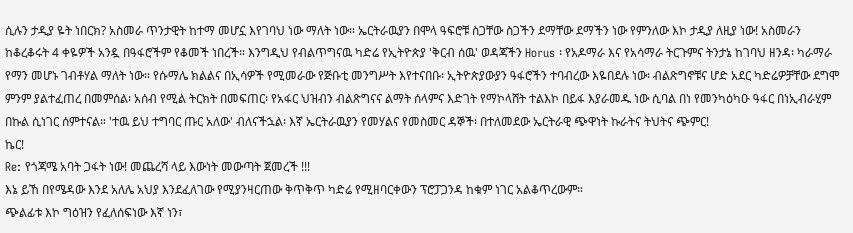ሲሉን ታዲያ ዬት ነበርክ? አስመራ ጥንታዊት ከተማ መሆኗ እየገባህ ነው ማለት ነው። ኤርትራዉያን በሞላ ዓፍሮቹ ስጋቸው ስጋችን ደማቸው ደማችን ነው የምንለው እኮ ታዲያ ለዚያ ነው! አስመራን ከቆረቆሩት 4 ቀዬዎች አንዷ በዓፋሮችም የቆመች ነበረች። እንግዲህ የብልጥግናዉ ካድሬ የኢትዮጵያ 'ቅርብ ሰዉ' ወዳጃችን Horus ፡ የአዶማራ እና የአሳማራ ትርጉምና ትንታኔ ከገባህ ዘንዳ፡ ካራማራ የማን መሆኑ ገብቶሃል ማለት ነው። የሱማሌ ክልልና በኢሳዎች የሚመራው የጅቡቲ መንግሥት እየተናበቡ፡ ኢትዮጵያውያን ዓፋሮችን ተባብረው እዬበደሉ ነው፡ ብልጽግኖቹና ሆድ አደር ካድሬዎቻቸው ደግሞ ምንም ያልተፈጠረ በመምሰል፡ አሰብ የሚል ትርክት በመፍጠር፡ የአፋር ህዝብን ብልጽግናና ልማት ሰላምና እድገት የማኮላሸት ተልእኮ በይፋ እያራመዱ ነው ሲባል በነ የመንካዕካዑ ዓፋር በነኢብራሂም በኩል ሲነገር ሰምተናል። 'ተዉ ይህ ተግባር ጡር አለው' ብለናችኋል፡ እኛ ኤርትራዉያን የመሃልና የመስመር ዳኞች፡ በተለመደው ኤርትራዊ ጭዋነት ኩራትና ትህትና ጭምር!
ኬር!
Re: የጎጃሜ አባት ጋፋት ነው! መጨረሻ ላይ እውነት መውጣት ጀመረች !!!
እኔ ይኸ በየሜዳው እንደ አለሌ አህያ እንደፈለገው የሚያንዛርጠው ቅጥቅጥ ካድሬ የሚዘባርቀውን ፕሮፓጋንዳ ከቁም ነገር አልቆጥረውም።
ጭልፊቱ እኮ ግዕዝን የፈለሰፍነው እኛ ነን፣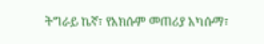ትግራይ ኬኛ፣ የአክሱም መጠሪያ አካሱማ፣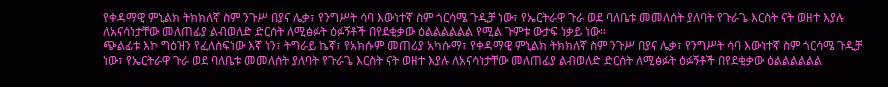የቀዳማዊ ምኒልክ ትክክለኛ ስም ንጉሥ በያና ሌቃ፣ የንግሥት ሳባ እውነተኛ ስም ጎርሳሜ ጉዲቻ ነው፣ የኤርትራዋ ጉራ ወደ ባለቤቱ መመለሰት ያለባት የጉራጌ እርስት ናት ወዘተ እያሉ ለአናሳነታቸው መለጠፊያ ልብወለድ ድርሰት ለሚፅፉት ዕፉኝቶች በየደቂቃው ዕልልልልልል የሚል ጉምቱ ውታፍ ነቃይ ነው።
ጭልፊቱ እኮ ግዕዝን የፈለሰፍነው እኛ ነን፣ ትግራይ ኬኛ፣ የአክሱም መጠሪያ አካሱማ፣ የቀዳማዊ ምኒልክ ትክክለኛ ስም ንጉሥ በያና ሌቃ፣ የንግሥት ሳባ እውነተኛ ስም ጎርሳሜ ጉዲቻ ነው፣ የኤርትራዋ ጉራ ወደ ባለቤቱ መመለሰት ያለባት የጉራጌ እርስት ናት ወዘተ እያሉ ለአናሳነታቸው መለጠፊያ ልብወለድ ድርሰት ለሚፅፉት ዕፉኝቶች በየደቂቃው ዕልልልልልል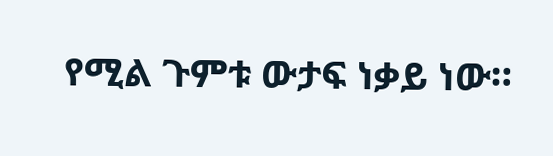የሚል ጉምቱ ውታፍ ነቃይ ነው።